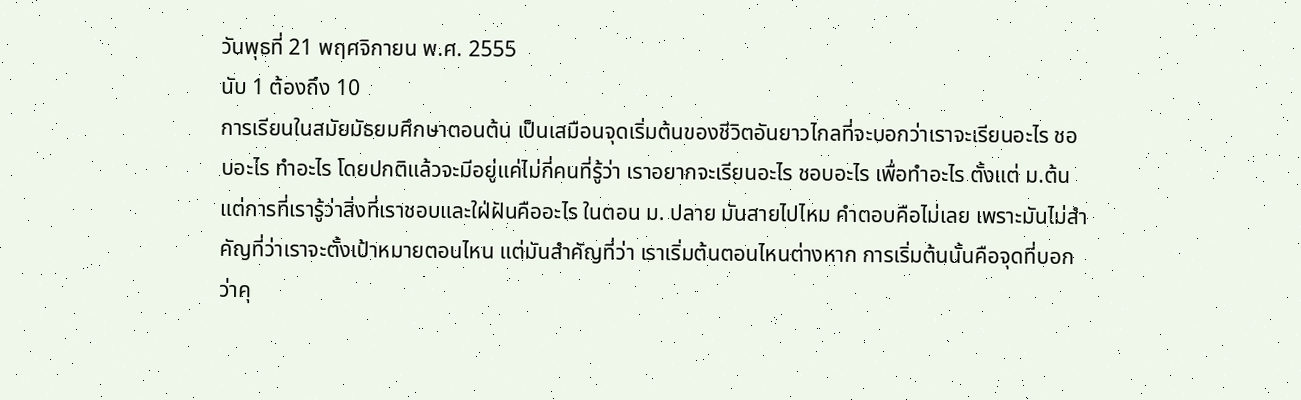วันพุธที่ 21 พฤศจิกายน พ.ศ. 2555
นับ 1 ต้องถึง 10
การเรียนในสมัยมัธยมศึกษาตอนต้น เป็นเสมือนจุดเริ่มต้นของชีวิตอันยาวไกลที่จะบอกว่าเราจะเรียนอะไร ชอบอะไร ทำอะไร โดยปกติแล้วจะมีอยู่แค่ไม่กี่คนที่รู้ว่า เราอยากจะเรียนอะไร ชอบอะไร เพื่อทำอะไร ตั้งแต่ ม.ต้น แต่การที่เรารู้ว่าสิ่งที่เราชอบและใฝ่ฝันคืออะไร ในตอน ม. ปลาย มันสายไปไหม คำตอบคือไม่เลย เพราะมันไม่สำคัญที่ว่าเราจะตั้งเป้าหมายตอนไหน แต่มันสำคัญที่ว่า เราเริ่มต้นตอนไหนต่างหาก การเริ่มต้นนั้นคือจุดที่บอกว่าคุ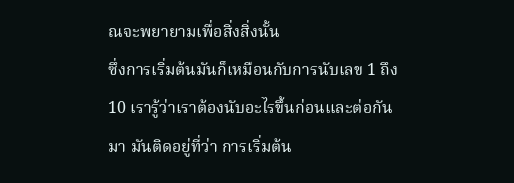ณจะพยายามเพื่อสิ่งสิ่งนั้น
ซึ่งการเริ่มต้นมันก็เหมือนกับการนับเลข 1 ถึง 10 เรารู้ว่าเราต้องนับอะไรขึ้นก่อนและต่อกันมา มันติดอยู่ที่ว่า การเริ่มต้น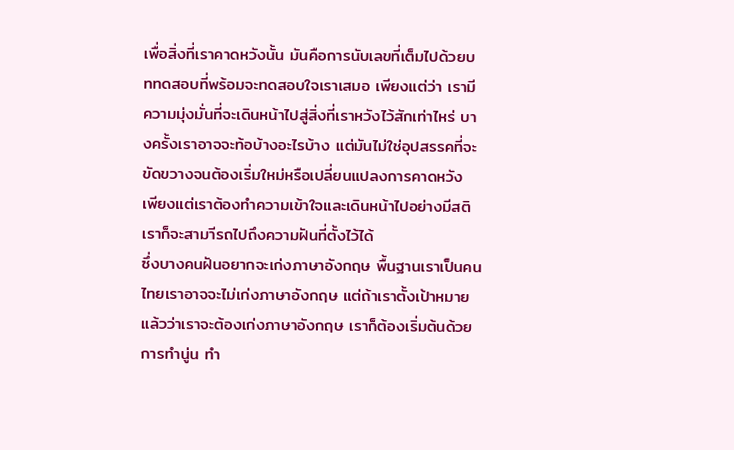เพื่อสิ่งที่เราคาดหวังนั้น มันคือการนับเลขที่เต็มไปด้วยบททดสอบที่พร้อมจะทดสอบใจเราเสมอ เพียงแต่ว่า เรามีความมุ่งมั่นที่จะเดินหน้าไปสู่สิ่งที่เราหวังไว้สักเท่าไหร่ บางครั้งเราอาจจะท้อบ้างอะไรบ้าง แต่มันไม่ใช่อุปสรรคที่จะขัดขวางจนต้องเริ่มใหม่หรือเปลี่ยนแปลงการคาดหวัง เพียงแต่เราต้องทำความเข้าใจและเดินหน้าไปอย่างมีสติ เราก็จะสามาีรถไปถึงความฝันที่ตั้งไว้ได้
ซึ่งบางคนฝันอยากจะเก่งภาษาอังกฤษ พื้นฐานเราเป็นคนไทยเราอาจจะไม่เก่งภาษาอังกฤษ แต่ถ้าเราตั้งเป้าหมายแล้วว่าเราจะต้องเก่งภาษาอังกฤษ เราก็ต้องเริ่มต้นด้วยการทำนู่น ทำ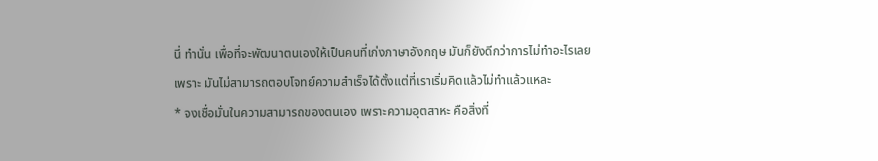นี่ ทำนั่น เพื่อที่จะพัฒนาตนเองให้เป็นคนที่เก่งภาษาอังกฤษ มันก็ยังดีกว่าการไม่ทำอะไรเลย เพราะ มันไม่สามารถตอบโจทย์ความสำเร็จได้ตั้งแต่ที่เราเริ่มคิดแล้วไม่ทำแล้วแหละ
* จงเชื่อมั่นในความสามารถของตนเอง เพราะความอุตสาหะ คือสิ่งที่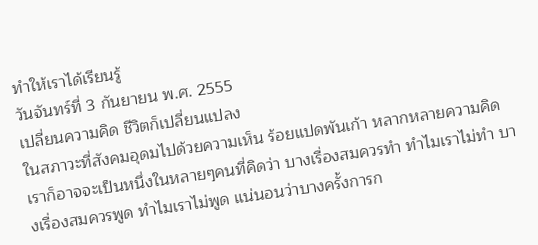ทำให้เราได้เรียนรู้
วันจันทร์ที่ 3 กันยายน พ.ศ. 2555
เปลี่ยนความคิด ชีวิตก็เปลี่ยนแปลง
ในสภาวะที่สังคมอุดมไปด้วยความเห็น ร้อยแปดพันเก้า หลากหลายความคิด เราก็อาจจะเป็นหนึ่งในหลายๆคนที่คิดว่า บางเรื่องสมควรทำ ทำไมเราไม่ทำ บางเรื่องสมควรพูด ทำไมเราไม่พูด แน่นอนว่าบางครั้งการก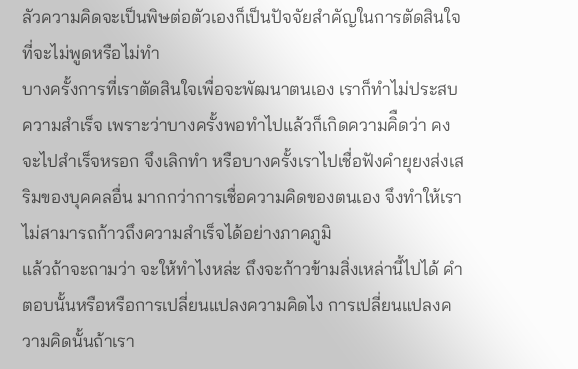ลัวความคิดจะเป็นพิษต่อตัวเองก็เป็นปัจจัยสำคัญในการตัดสินใจที่จะไม่พูดหรือไม่ทำ
บางครั้งการที่เราตัดสินใจเพื่อจะพัฒนาตนเอง เราก็ทำไม่ประสบความสำเร็จ เพราะว่าบางครั้งพอทำไปแล้วก็เกิดความคิืดว่า คงจะไปสำเร็จหรอก จึงเลิกทำ หรือบางครั้งเราไปเชื่อฟังคำยุยงส่งเสริมของบุคคลอื่น มากกว่าการเชื่อความคิดของตนเอง จึงทำให้เราไม่สามารถก้าวถึงความสำเร็จได้อย่างภาคภูมิ
แล้วถ้าจะถามว่า จะให้ทำไงหล่ะ ถึงจะก้าวข้ามสิ่งเหล่านี้ไปได้ คำตอบนั้นหรือหรือการเปลี่ยนแปลงความคิดไง การเปลี่ยนแปลงความคิดนั้นถ้าเรา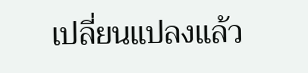เปลี่ยนแปลงแล้ว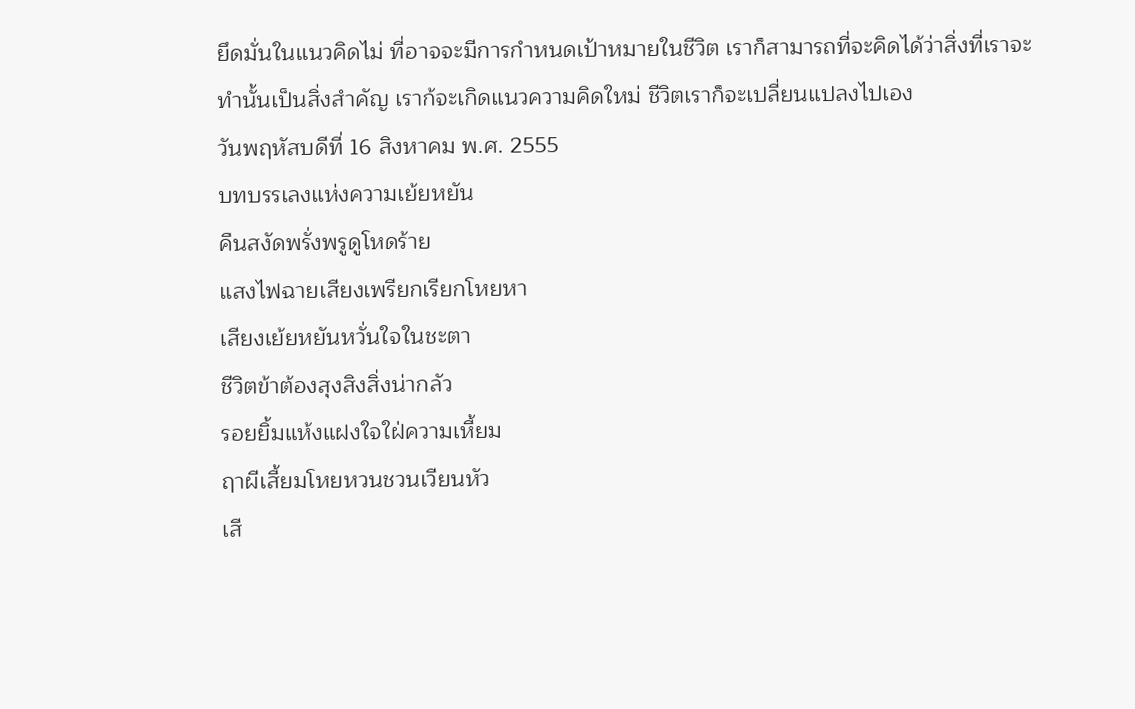ยึดมั่นในแนวคิดไม่ ที่อาจจะมีการกำหนดเป้าหมายในชีวิต เราก็สามารถที่จะคิดได้ว่าสิ่งที่เราจะทำนั้นเป็นสิ่งสำคัญ เราก้จะเกิดแนวความคิดใหม่ ชีวิตเราก็จะเปลี่ยนแปลงไปเอง
วันพฤหัสบดีที่ 16 สิงหาคม พ.ศ. 2555
บทบรรเลงแห่งความเย้ยหยัน
คืนสงัดพรั่งพรูดูโหดร้าย
แสงไฟฉายเสียงเพรียกเรียกโหยหา
เสียงเย้ยหยันหวั่นใจในชะตา
ชีวิตข้าต้องสุงสิงสิ่งน่ากลัว
รอยยิ้มแห้งแฝงใจใฝ่ความเหี้ยม
ฤาผีเสี้ยมโหยหวนชวนเวียนหัว
เสี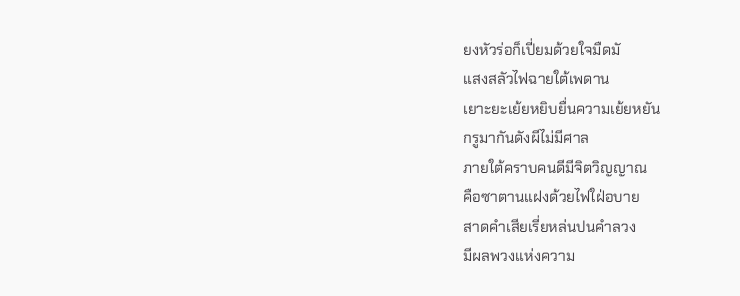ยงหัวร่อก็เปี่ยมด้วยใจมืดมั
แสงสลัวไฟฉายใต้เพดาน
เยาะยะเย้ยหยิบยื่นความเย้ยหยัน
กรูมากันดังผีไม่มีศาล
ภายใต้คราบคนดีมีจิตวิญญาณ
คือซาตานแฝงด้วยไฟใฝ่อบาย
สาดคำเสียเรี่ยหล่นปนคำลวง
มีผลพวงแห่งความ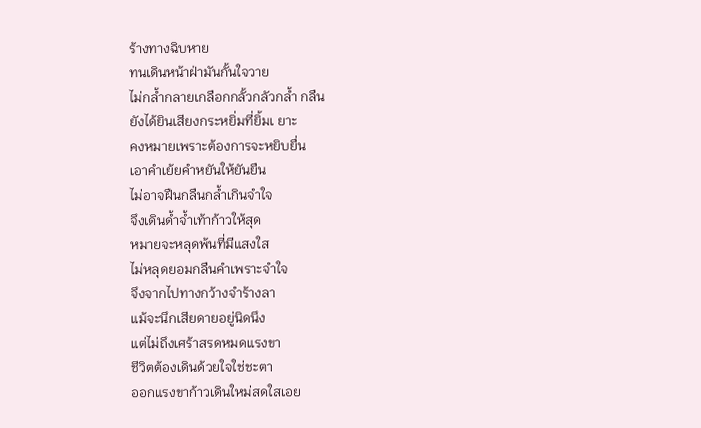ร้างทางฉิบหาย
ทนเดินหน้าฝ่ามันกั้นใจวาย
ไม่กล้ำกลายเกลือกกลั้วกลัวกล้ำ กลืน
ยังได้ยินเสียงกระหยิ่มที่ยิ้มเ ยาะ
คงหมายเพราะต้องการจะหยิบยื่น
เอาคำเย้ยคำหยันให้ยันยืน
ไม่อาจฝืนกลืนกล้ำเกินจำใจ
จึงเดินด้ำจ้ำเท้าก้าวให้สุด
หมายจะหลุดพ้นที่มีแสงใส
ไม่หลุดยอมกลืนคำเพราะจำใจ
จึงจากไปทางกว้างจำร้างลา
แม้จะนึกเสียดายอยู่นิดนึง
แต่ไม่ถึงเศร้าสรดหมดแรงขา
ชีวิตต้องเดินด้วยใจใช่ชะตา
ออกแรงขาก้าวเดินใหม่สดใสเอย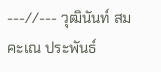---//--- วุฒินันท์ สมคะเณ ประพันธ์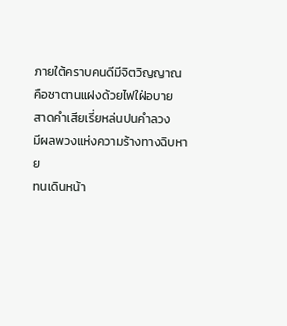ภายใต้คราบคนดีมีจิตวิญญาณ
คือซาตานแฝงด้วยไฟใฝ่อบาย
สาดคำเสียเรี่ยหล่นปนคำลวง
มีผลพวงแห่งความร้างทางฉิบหาย
ทนเดินหน้า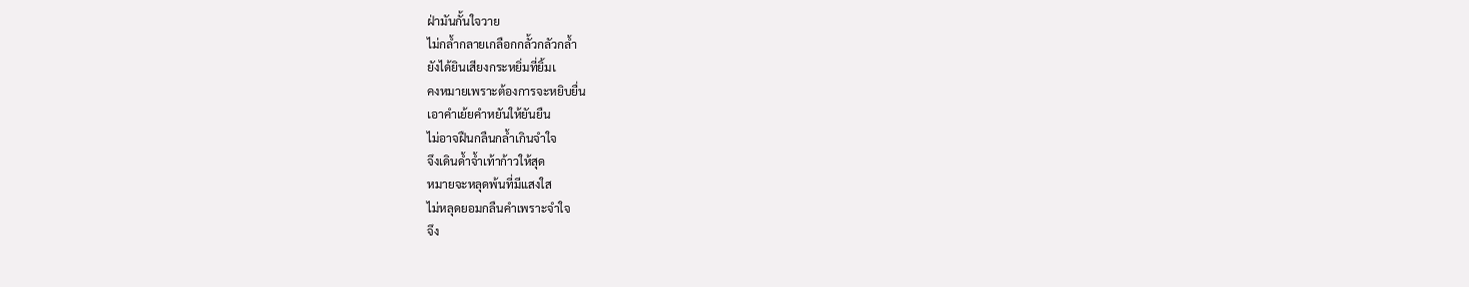ฝ่ามันกั้นใจวาย
ไม่กล้ำกลายเกลือกกลั้วกลัวกล้ำ
ยังได้ยินเสียงกระหยิ่มที่ยิ้มเ
คงหมายเพราะต้องการจะหยิบยื่น
เอาคำเย้ยคำหยันให้ยันยืน
ไม่อาจฝืนกลืนกล้ำเกินจำใจ
จึงเดินด้ำจ้ำเท้าก้าวให้สุด
หมายจะหลุดพ้นที่มีแสงใส
ไม่หลุดยอมกลืนคำเพราะจำใจ
จึง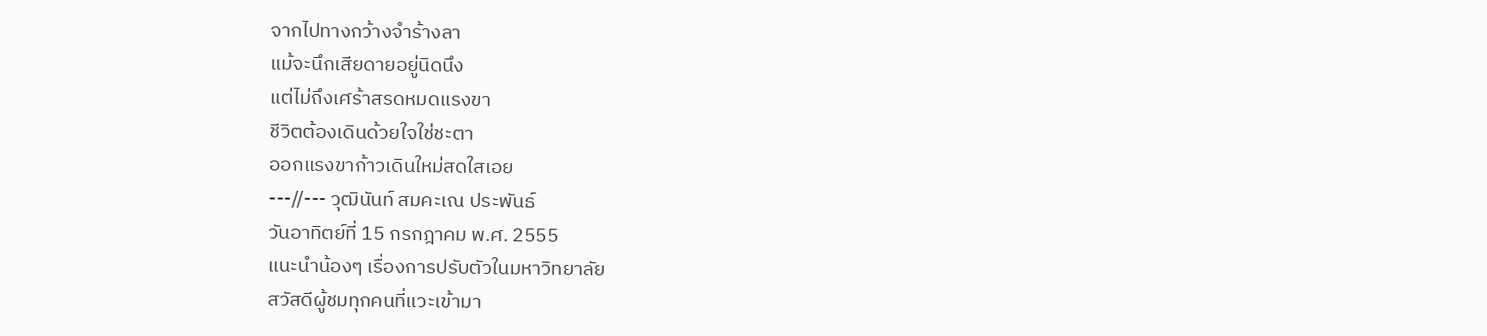จากไปทางกว้างจำร้างลา
แม้จะนึกเสียดายอยู่นิดนึง
แต่ไม่ถึงเศร้าสรดหมดแรงขา
ชีวิตต้องเดินด้วยใจใช่ชะตา
ออกแรงขาก้าวเดินใหม่สดใสเอย
---//--- วุฒินันท์ สมคะเณ ประพันธ์
วันอาทิตย์ที่ 15 กรกฎาคม พ.ศ. 2555
แนะนำน้องๆ เรื่องการปรับตัวในมหาวิทยาลัย
สวัสดีผู้ชมทุกคนที่แวะเข้ามา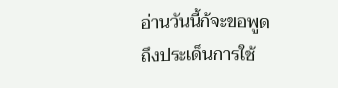อ่านวันนี้ก้จะขอพูดถึงประเด็นการใช้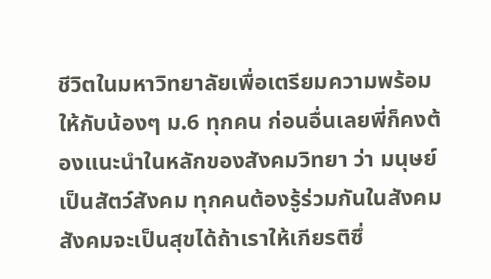ชีวิตในมหาวิทยาลัยเพื่อเตรียมความพร้อมให้กับน้องๆ ม.6 ทุกคน ก่อนอื่นเลยพี่ก็คงต้องแนะนำในหลักของสังคมวิทยา ว่า มนุษย์เป็นสัตว์สังคม ทุกคนต้องรู้ร่วมกันในสังคม สังคมจะเป็นสุขได้ถ้าเราให้เกียรติซึ่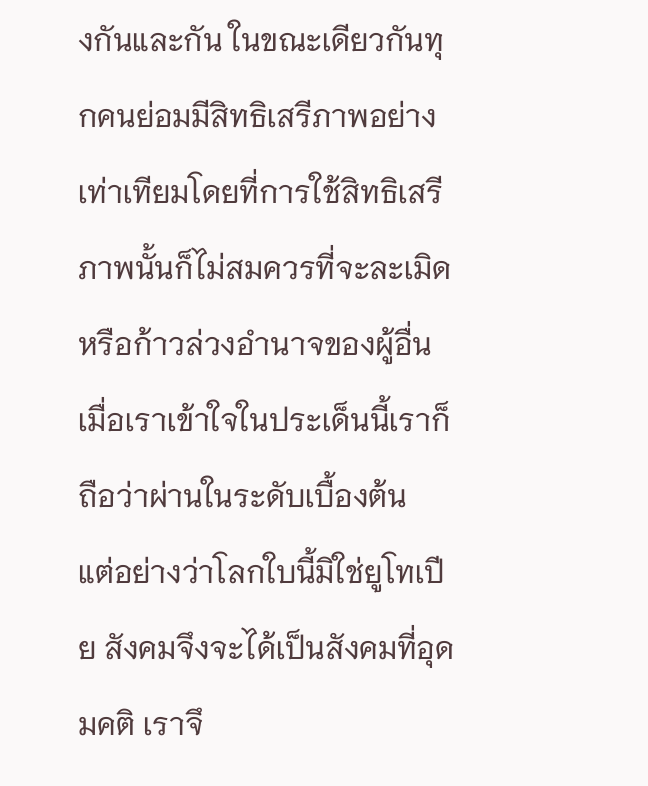งกันและกัน ในขณะเดียวกันทุกคนย่อมมีสิทธิเสรีภาพอย่างเท่าเทียมโดยที่การใช้สิทธิเสรีภาพนั้นก็ไม่สมควรที่จะละเมิดหรือก้าวล่วงอำนาจของผู้อื่น เมื่อเราเข้าใจในประเด็นนี้เราก็ถือว่าผ่านในระดับเบื้องต้น
แต่อย่างว่าโลกใบนี้มิใช่ยูโทเปีย สังคมจึงจะได้เป็นสังคมที่อุดมคติ เราจึ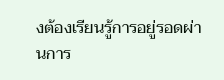งต้องเรียนรู้การอยู่รอดผ่านการ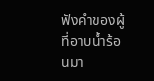ฟังคำของผู้ที่อาบน้ำร้อนมา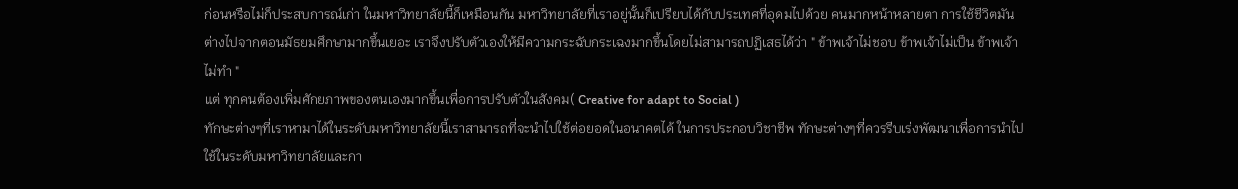ก่อนหรือไม่ก็ประสบการณ์เก่า ในมหาวิทยาลัยนี้ก็เหมือนกัน มหาวิทยาลัยที่เราอยู่นั้นก็เปรียบได้กับประเทศที่อุดมไปด้วย คนมากหน้าหลายตา การใช้ชีวิตมันต่างไปจากตอนมัธยมศึกษามากขึ้นเยอะ เราจึงปรับตัวเองให้มีความกระฉับกระเฉงมากขึ้นโดยไม่สามารถปฏิเสธได้ว่า " ข้าพเจ้าไม่ชอบ ข้าพเจ้าไม่เป็น ข้าพเจ้าไม่ทำ "
แต่ ทุกคนต้องเพิ่มศักยภาพของตนเองมากขึ้นเพื่อการปรับตัวในสังคม( Creative for adapt to Social )
ทักษะต่างๆที่เราหามาได้ในระดับมหาวิทยาลัยนี้เราสามารถที่จะนำไปใช้ต่อยอดในอนาคตได้ ในการประกอบวิชาชีพ ทักษะต่างๆที่ควรรีบเร่งพัฒนาเพื่อการนำไปใช้ในระดับมหาวิทยาลัยและกา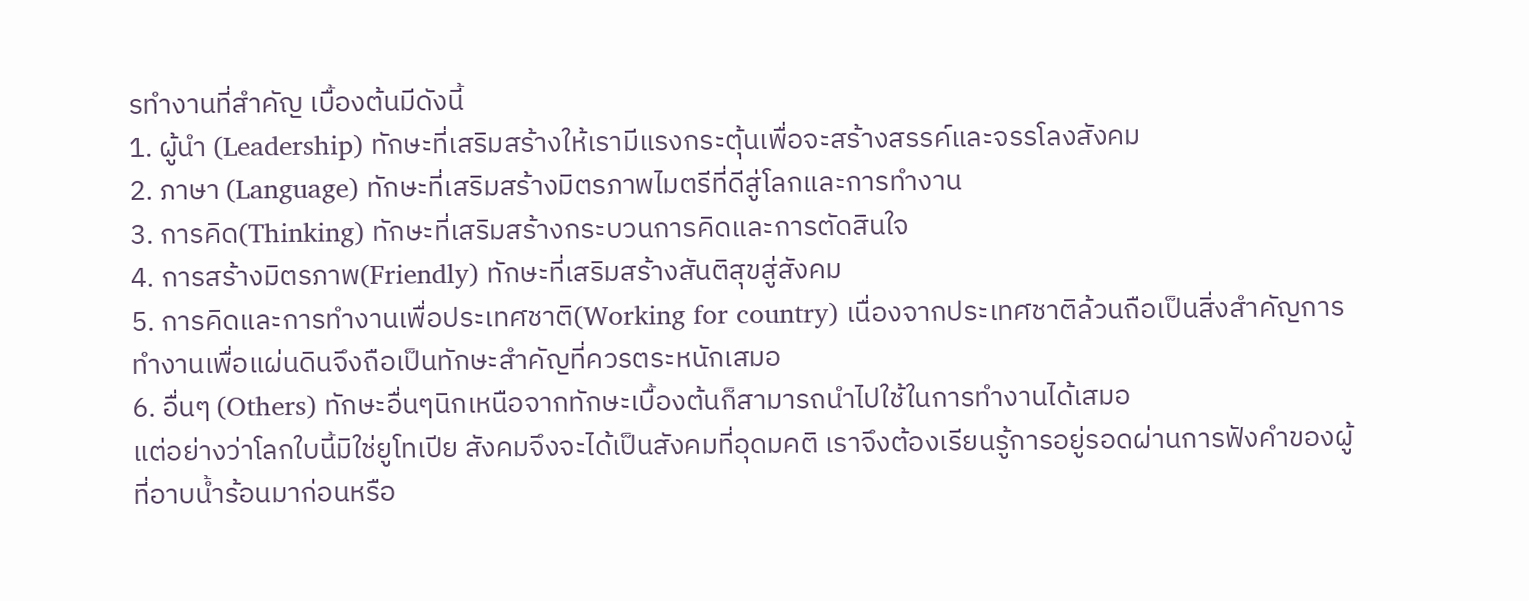รทำงานที่สำคัญ เบื้องต้นมีดังนี้
1. ผู้นำ (Leadership) ทักษะที่เสริมสร้างให้เรามีแรงกระตุ้นเพื่อจะสร้างสรรค์และจรรโลงสังคม
2. ภาษา (Language) ทักษะที่เสริมสร้างมิตรภาพไมตรีที่ดีสู่โลกและการทำงาน
3. การคิด(Thinking) ทักษะที่เสริมสร้างกระบวนการคิดและการตัดสินใจ
4. การสร้างมิตรภาพ(Friendly) ทักษะที่เสริมสร้างสันติสุขสู่สังคม
5. การคิดและการทำงานเพื่อประเทศชาติ(Working for country) เนื่องจากประเทศชาติล้วนถือเป็นสิ่งสำคัญการทำงานเพื่อแผ่นดินจึงถือเป็นทักษะสำคัญที่ควรตระหนักเสมอ
6. อื่นๆ (Others) ทักษะอื่นๆนิกเหนือจากทักษะเบื้องต้นก็สามารถนำไปใช้ในการทำงานได้เสมอ
แต่อย่างว่าโลกใบนี้มิใช่ยูโทเปีย สังคมจึงจะได้เป็นสังคมที่อุดมคติ เราจึงต้องเรียนรู้การอยู่รอดผ่านการฟังคำของผู้ที่อาบน้ำร้อนมาก่อนหรือ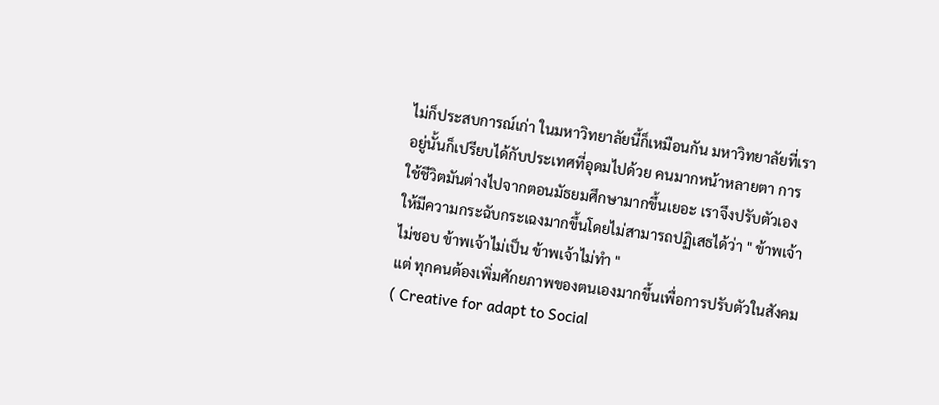ไม่ก็ประสบการณ์เก่า ในมหาวิทยาลัยนี้ก็เหมือนกัน มหาวิทยาลัยที่เราอยู่นั้นก็เปรียบได้กับประเทศที่อุดมไปด้วย คนมากหน้าหลายตา การใช้ชีวิตมันต่างไปจากตอนมัธยมศึกษามากขึ้นเยอะ เราจึงปรับตัวเองให้มีความกระฉับกระเฉงมากขึ้นโดยไม่สามารถปฏิเสธได้ว่า " ข้าพเจ้าไม่ชอบ ข้าพเจ้าไม่เป็น ข้าพเจ้าไม่ทำ "
แต่ ทุกคนต้องเพิ่มศักยภาพของตนเองมากขึ้นเพื่อการปรับตัวในสังคม( Creative for adapt to Social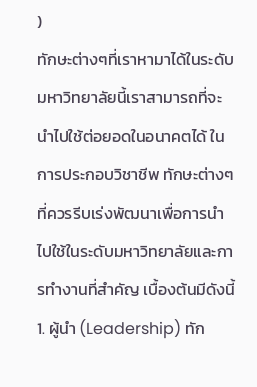)
ทักษะต่างๆที่เราหามาได้ในระดับมหาวิทยาลัยนี้เราสามารถที่จะนำไปใช้ต่อยอดในอนาคตได้ ในการประกอบวิชาชีพ ทักษะต่างๆที่ควรรีบเร่งพัฒนาเพื่อการนำไปใช้ในระดับมหาวิทยาลัยและการทำงานที่สำคัญ เบื้องต้นมีดังนี้
1. ผู้นำ (Leadership) ทัก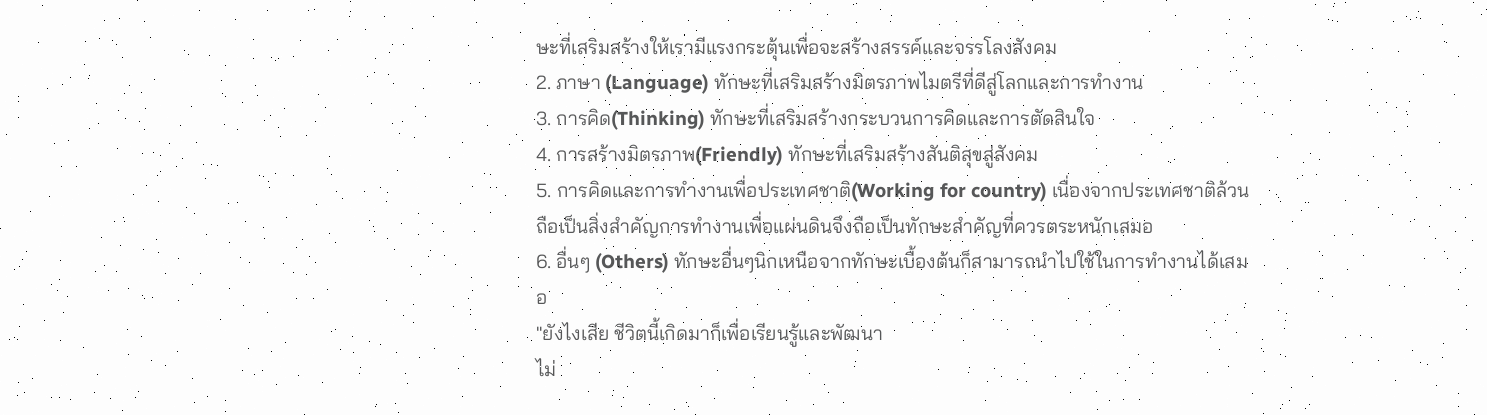ษะที่เสริมสร้างให้เรามีแรงกระตุ้นเพื่อจะสร้างสรรค์และจรรโลงสังคม
2. ภาษา (Language) ทักษะที่เสริมสร้างมิตรภาพไมตรีที่ดีสู่โลกและการทำงาน
3. การคิด(Thinking) ทักษะที่เสริมสร้างกระบวนการคิดและการตัดสินใจ
4. การสร้างมิตรภาพ(Friendly) ทักษะที่เสริมสร้างสันติสุขสู่สังคม
5. การคิดและการทำงานเพื่อประเทศชาติ(Working for country) เนื่องจากประเทศชาติล้วนถือเป็นสิ่งสำคัญการทำงานเพื่อแผ่นดินจึงถือเป็นทักษะสำคัญที่ควรตระหนักเสมอ
6. อื่นๆ (Others) ทักษะอื่นๆนิกเหนือจากทักษะเบื้องต้นก็สามารถนำไปใช้ในการทำงานได้เสมอ
"ยังไงเสีย ชีวิตนี้เกิดมาก็เพื่อเรียนรู้และพัฒนา
ไม่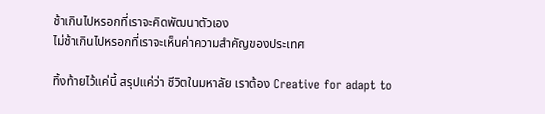ช้าเกินไปหรอกที่เราจะคิดพัฒนาตัวเอง
ไม่ช้าเกินไปหรอกที่เราจะเห็นค่าความสำคัญของประเทศ

ทิ้งท้ายไว้แค่นี้ สรุปแค่ว่า ชีวิตในมหาลัย เราต้อง Creative for adapt to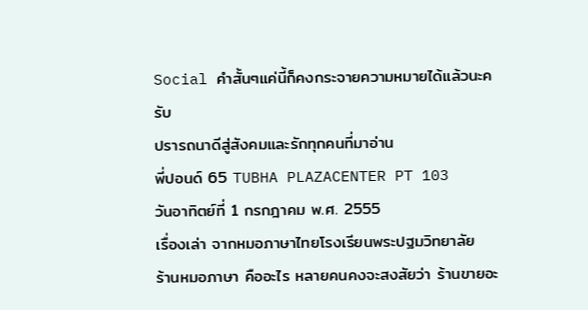Social คำสั้นๆแค่นี้ก็คงกระจายความหมายได้แล้วนะครับ
ปรารถนาดีสู่สังคมและรักทุกคนที่มาอ่าน
พี่ปอนด์ 65 TUBHA PLAZACENTER PT 103
วันอาทิตย์ที่ 1 กรกฎาคม พ.ศ. 2555
เรื่องเล่า จากหมอภาษาไทยโรงเรียนพระปฐมวิทยาลัย
ร้านหมอภาษา คืออะไร หลายคนคงจะสงสัยว่า ร้านขายอะ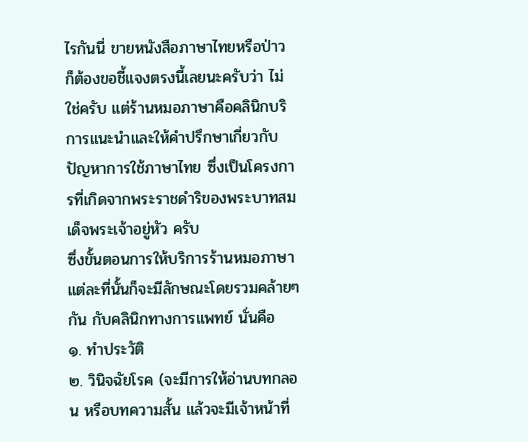ไรกันนี่ ขายหนังสือภาษาไทยหรือป่าว ก็ต้องขอชี้แจงตรงนี้เลยนะครับว่า ไม่ใช่ครับ แต่ร้านหมอภาษาคือคลินิกบริการแนะนำและให้คำปรึกษาเกี่ยวกับปัญหาการใช้ภาษาไทย ซึ่งเป็นโครงการที่เกิดจากพระราชดำริของพระบาทสมเด็จพระเจ้าอยู่หัว ครับ
ซึ่งขั้นตอนการให้บริการร้านหมอภาษา แต่ละที่นั้นก็จะมีลักษณะโดยรวมคล้ายๆกัน กับคลินิกทางการแพทย์ นั่นคือ
๑. ทำประวัติ
๒. วินิจฉัยโรค (จะมีการให้อ่านบทกลอน หรือบทความสั้น แล้วจะมีเจ้าหน้าที่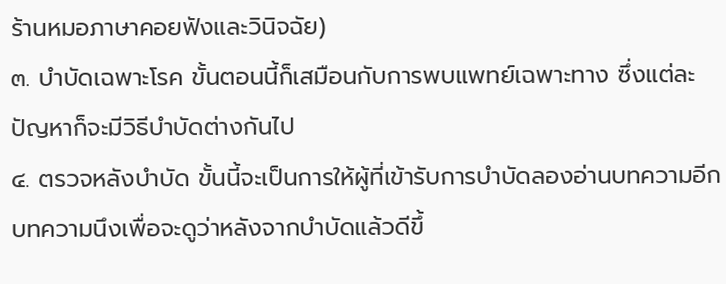ร้านหมอภาษาคอยฟังและวินิจฉัย)
๓. บำบัดเฉพาะโรค ขั้นตอนนี้ก็เสมือนกับการพบแพทย์เฉพาะทาง ซึ่งแต่ละปัญหาก็จะมีวิธีบำบัดต่างกันไป
๔. ตรวจหลังบำบัด ขั้นนี้จะเป็นการให้ผู้ที่เข้ารับการบำบัดลองอ่านบทความอีกบทความนึงเพื่อจะดูว่าหลังจากบำบัดแล้วดีขึ้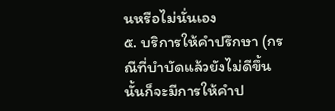นหรือไม่นั่นเอง
๕. บริการให้คำปรึกษา (กรณีที่บำบัดแล้วยังไม่ดีขึ้นนั้นก็จะมีการให้คำป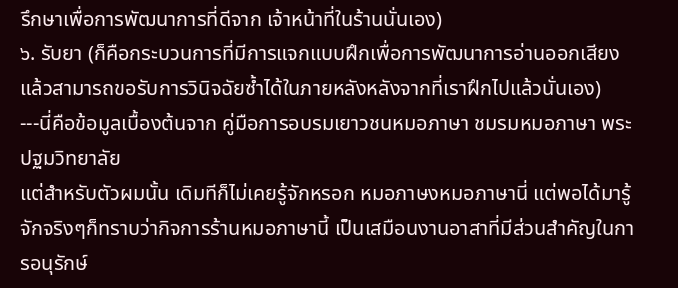รึกษาเพื่อการพัฒนาการที่ดีจาก เจ้าหน้าที่ในร้านนั่นเอง)
๖. รับยา (ก็คือกระบวนการที่มีการแจกแบบฝึกเพื่อการพัฒนาการอ่านออกเสียง แล้วสามารถขอรับการวินิจฉัยซ้ำได้ในภายหลังหลังจากที่เราฝึกไปแล้วนั่นเอง)
---นี่คือข้อมูลเบื้องต้นจาก คู่มือการอบรมเยาวชนหมอภาษา ชมรมหมอภาษา พระปฐมวิทยาลัย
แต่สำหรับตัวผมนั้น เดิมทีก็ไม่เคยรู้จักหรอก หมอภาษงหมอภาษานี่ แต่พอได้มารู้จักจริงๆก็ทราบว่ากิจการร้านหมอภาษานี้ เป็นเสมือนงานอาสาที่มีส่วนสำคัญในการอนุรักษ์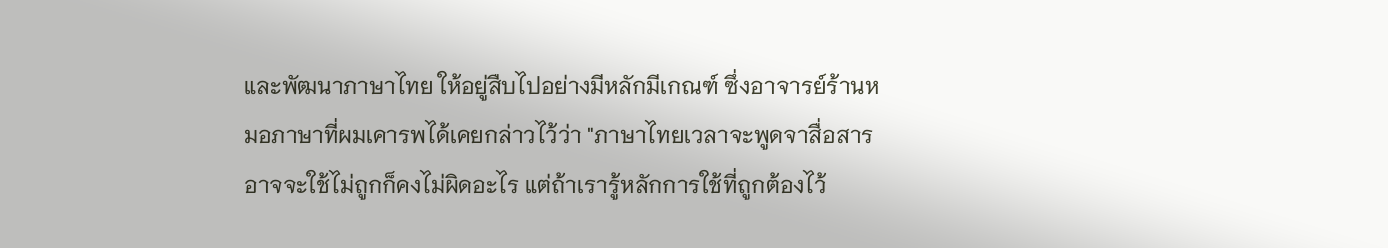และพัฒนาภาษาไทย ให้อยู่สืบไปอย่างมีหลักมีเกณฑ์ ซึ่งอาจารย์ร้านหมอภาษาที่ผมเคารพได้เคยกล่าวไว้ว่า "ภาษาไทยเวลาจะพูดจาสื่อสารอาจจะใช้ไม่ถูกก็คงไม่ผิดอะไร แต่ถ้าเรารู้หลักการใช้ที่ถูกต้องไว้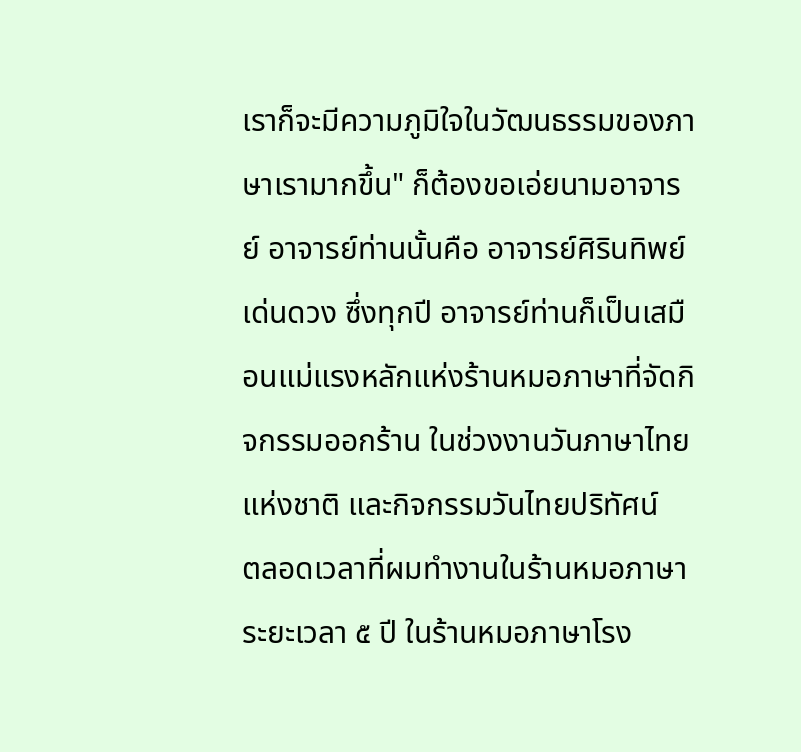เราก็จะมีความภูมิใจในวัฒนธรรมของภาษาเรามากขึ้น" ก็ต้องขอเอ่ยนามอาจารย์ อาจารย์ท่านนั้นคือ อาจารย์ศิรินทิพย์ เด่นดวง ซึ่งทุกปี อาจารย์ท่านก็เป็นเสมือนแม่แรงหลักแห่งร้านหมอภาษาที่จัดกิจกรรมออกร้าน ในช่วงงานวันภาษาไทยแห่งชาติ และกิจกรรมวันไทยปริทัศน์
ตลอดเวลาที่ผมทำงานในร้านหมอภาษา ระยะเวลา ๕ ปี ในร้านหมอภาษาโรง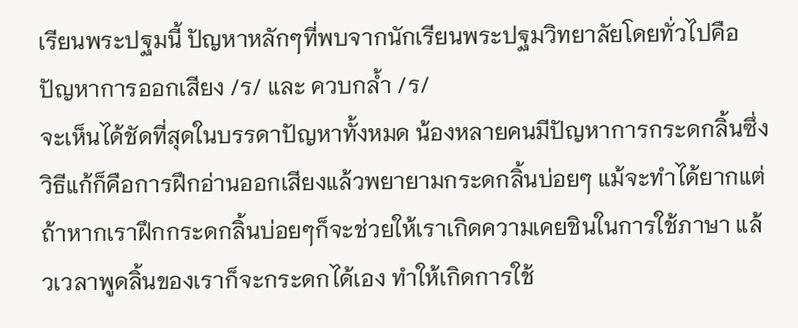เรียนพระปฐมนี้ ปัญหาหลักๆที่พบจากนักเรียนพระปฐมวิทยาลัยโดยทั่วไปคือ
ปัญหาการออกเสียง /ร/ และ ควบกล้ำ /ร/
จะเห็นได้ชัดที่สุดในบรรดาปัญหาทั้งหมด น้องหลายคนมีปัญหาการกระดกลิ้นซึ่งวิธีแก้ก็คือการฝึกอ่านออกเสียงแล้วพยายามกระดกลิ้นบ่อยๆ แม้จะทำได้ยากแต่ถ้าหากเราฝึกกระดกลิ้นบ่อยๆก็จะช่วยให้เราเกิดความเคยชินในการใช้ภาษา แล้วเวลาพูดลิ้นของเราก็จะกระดกได้เอง ทำให้เกิดการใช้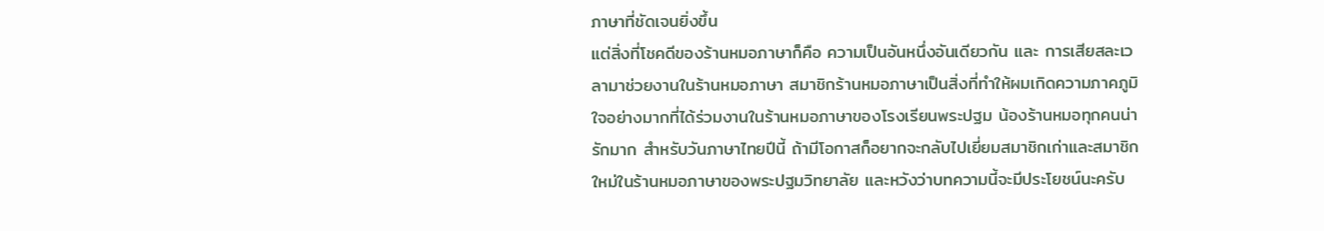ภาษาที่ชัดเจนยิ่งขึ้น
แต่สิ่งที่โชคดีของร้านหมอภาษาก็คือ ความเป็นอันหนึ่งอันเดียวกัน และ การเสียสละเวลามาช่วยงานในร้านหมอภาษา สมาชิกร้านหมอภาษาเป็นสิ่งที่ทำให้ผมเกิดความภาคภูมิใจอย่างมากที่ได้ร่วมงานในร้านหมอภาษาของโรงเรียนพระปฐม น้องร้านหมอทุกคนน่ารักมาก สำหรับวันภาษาไทยปีนี้ ถ้ามีโอกาสก็อยากจะกลับไปเยี่ยมสมาชิกเก่าและสมาชิกใหม่ในร้านหมอภาษาของพระปฐมวิทยาลัย และหวังว่าบทความนี้จะมีประโยชน์นะครับ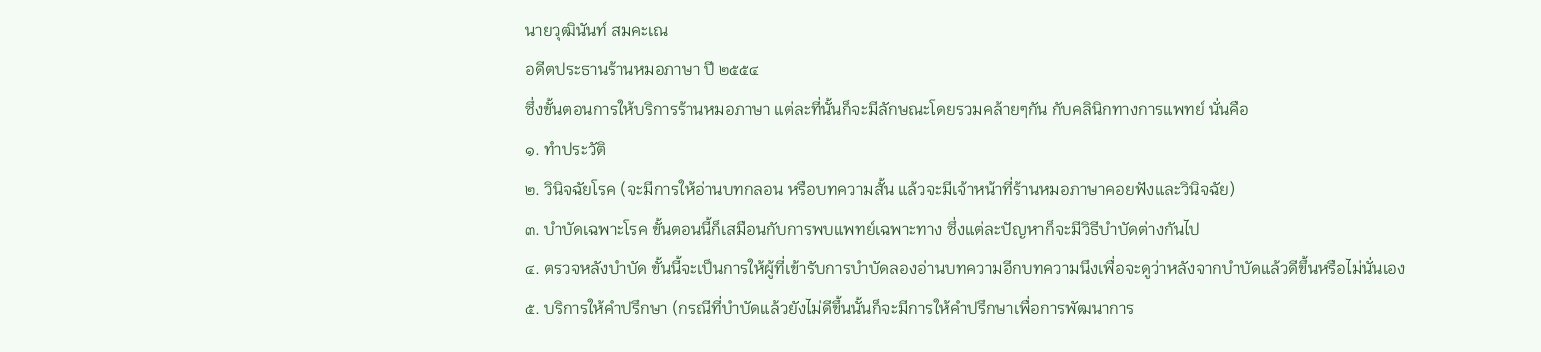นายวุฒินันท์ สมคะเณ
อดีตประธานร้านหมอภาษา ปี ๒๕๕๔
ซึ่งขั้นตอนการให้บริการร้านหมอภาษา แต่ละที่นั้นก็จะมีลักษณะโดยรวมคล้ายๆกัน กับคลินิกทางการแพทย์ นั่นคือ
๑. ทำประวัติ
๒. วินิจฉัยโรค (จะมีการให้อ่านบทกลอน หรือบทความสั้น แล้วจะมีเจ้าหน้าที่ร้านหมอภาษาคอยฟังและวินิจฉัย)
๓. บำบัดเฉพาะโรค ขั้นตอนนี้ก็เสมือนกับการพบแพทย์เฉพาะทาง ซึ่งแต่ละปัญหาก็จะมีวิธีบำบัดต่างกันไป
๔. ตรวจหลังบำบัด ขั้นนี้จะเป็นการให้ผู้ที่เข้ารับการบำบัดลองอ่านบทความอีกบทความนึงเพื่อจะดูว่าหลังจากบำบัดแล้วดีขึ้นหรือไม่นั่นเอง
๕. บริการให้คำปรึกษา (กรณีที่บำบัดแล้วยังไม่ดีขึ้นนั้นก็จะมีการให้คำปรึกษาเพื่อการพัฒนาการ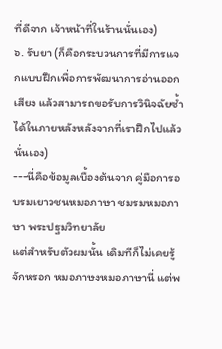ที่ดีจาก เจ้าหน้าที่ในร้านนั่นเอง)
๖. รับยา (ก็คือกระบวนการที่มีการแจกแบบฝึกเพื่อการพัฒนาการอ่านออกเสียง แล้วสามารถขอรับการวินิจฉัยซ้ำได้ในภายหลังหลังจากที่เราฝึกไปแล้วนั่นเอง)
---นี่คือข้อมูลเบื้องต้นจาก คู่มือการอบรมเยาวชนหมอภาษา ชมรมหมอภาษา พระปฐมวิทยาลัย
แต่สำหรับตัวผมนั้น เดิมทีก็ไม่เคยรู้จักหรอก หมอภาษงหมอภาษานี่ แต่พ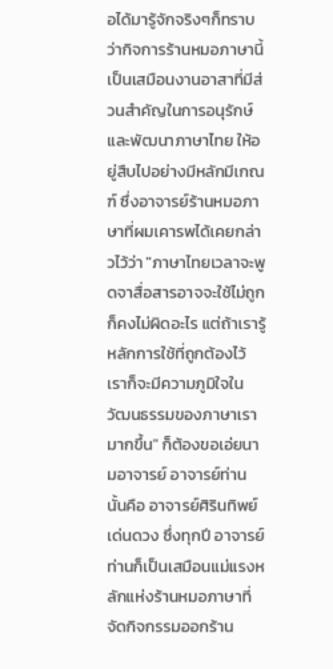อได้มารู้จักจริงๆก็ทราบว่ากิจการร้านหมอภาษานี้ เป็นเสมือนงานอาสาที่มีส่วนสำคัญในการอนุรักษ์และพัฒนาภาษาไทย ให้อยู่สืบไปอย่างมีหลักมีเกณฑ์ ซึ่งอาจารย์ร้านหมอภาษาที่ผมเคารพได้เคยกล่าวไว้ว่า "ภาษาไทยเวลาจะพูดจาสื่อสารอาจจะใช้ไม่ถูกก็คงไม่ผิดอะไร แต่ถ้าเรารู้หลักการใช้ที่ถูกต้องไว้ เราก็จะมีความภูมิใจในวัฒนธรรมของภาษาเรามากขึ้น" ก็ต้องขอเอ่ยนามอาจารย์ อาจารย์ท่านนั้นคือ อาจารย์ศิรินทิพย์ เด่นดวง ซึ่งทุกปี อาจารย์ท่านก็เป็นเสมือนแม่แรงหลักแห่งร้านหมอภาษาที่จัดกิจกรรมออกร้าน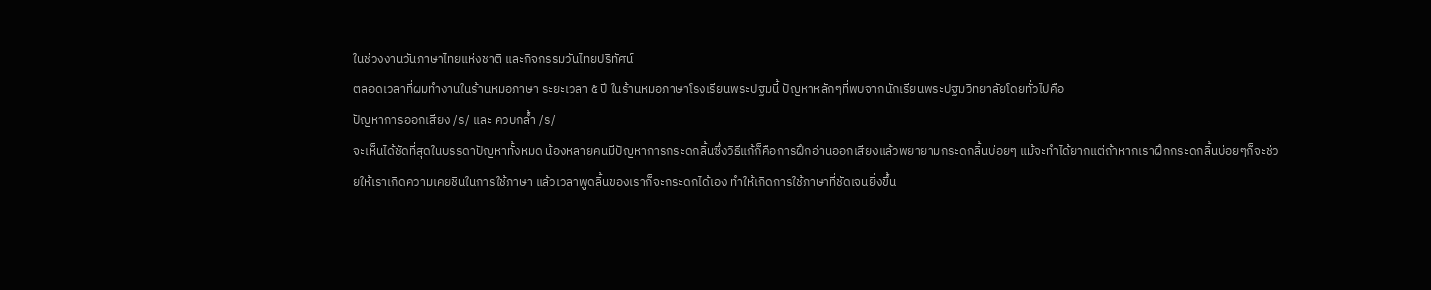ในช่วงงานวันภาษาไทยแห่งชาติ และกิจกรรมวันไทยปริทัศน์
ตลอดเวลาที่ผมทำงานในร้านหมอภาษา ระยะเวลา ๕ ปี ในร้านหมอภาษาโรงเรียนพระปฐมนี้ ปัญหาหลักๆที่พบจากนักเรียนพระปฐมวิทยาลัยโดยทั่วไปคือ
ปัญหาการออกเสียง /ร/ และ ควบกล้ำ /ร/
จะเห็นได้ชัดที่สุดในบรรดาปัญหาทั้งหมด น้องหลายคนมีปัญหาการกระดกลิ้นซึ่งวิธีแก้ก็คือการฝึกอ่านออกเสียงแล้วพยายามกระดกลิ้นบ่อยๆ แม้จะทำได้ยากแต่ถ้าหากเราฝึกกระดกลิ้นบ่อยๆก็จะช่วยให้เราเกิดความเคยชินในการใช้ภาษา แล้วเวลาพูดลิ้นของเราก็จะกระดกได้เอง ทำให้เกิดการใช้ภาษาที่ชัดเจนยิ่งขึ้น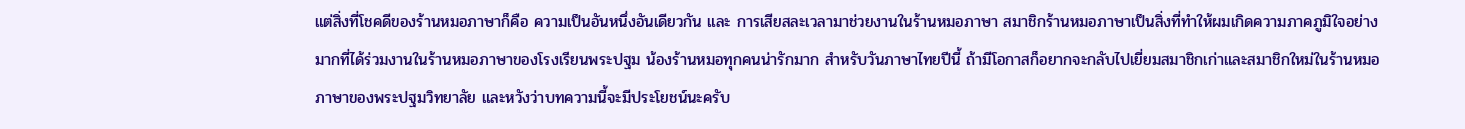แต่สิ่งที่โชคดีของร้านหมอภาษาก็คือ ความเป็นอันหนึ่งอันเดียวกัน และ การเสียสละเวลามาช่วยงานในร้านหมอภาษา สมาชิกร้านหมอภาษาเป็นสิ่งที่ทำให้ผมเกิดความภาคภูมิใจอย่างมากที่ได้ร่วมงานในร้านหมอภาษาของโรงเรียนพระปฐม น้องร้านหมอทุกคนน่ารักมาก สำหรับวันภาษาไทยปีนี้ ถ้ามีโอกาสก็อยากจะกลับไปเยี่ยมสมาชิกเก่าและสมาชิกใหม่ในร้านหมอภาษาของพระปฐมวิทยาลัย และหวังว่าบทความนี้จะมีประโยชน์นะครับ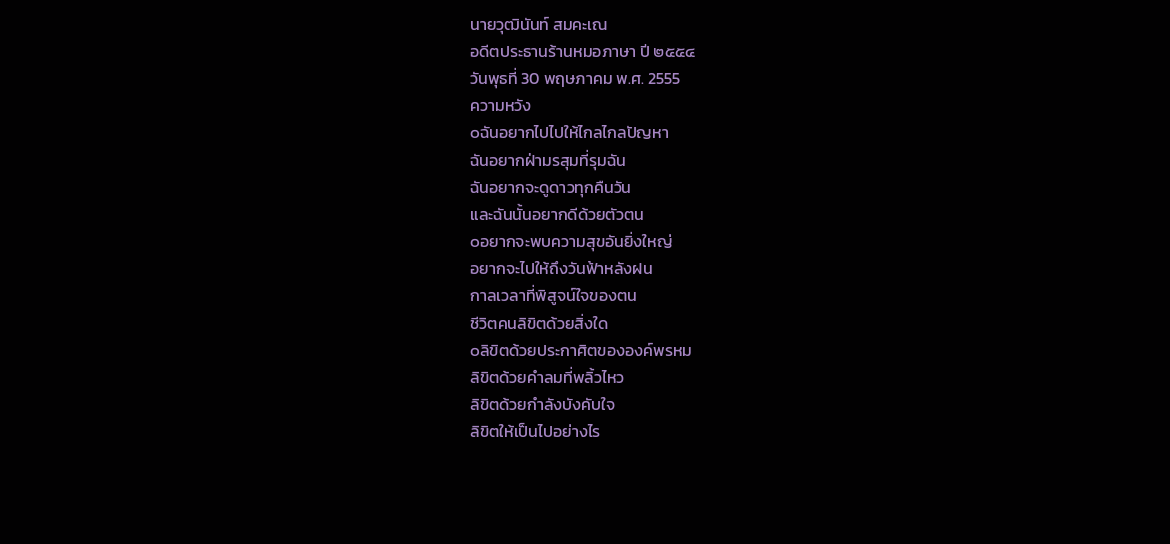นายวุฒินันท์ สมคะเณ
อดีตประธานร้านหมอภาษา ปี ๒๕๕๔
วันพุธที่ 30 พฤษภาคม พ.ศ. 2555
ความหวัง
๐ฉันอยากไปไปให้ไกลไกลปัญหา
ฉันอยากฝ่ามรสุมที่รุมฉัน
ฉันอยากจะดูดาวทุกคืนวัน
และฉันนั้นอยากดีด้วยตัวตน
๐อยากจะพบความสุขอันยิ่งใหญ่
อยากจะไปให้ถึงวันฟ้าหลังฝน
กาลเวลาที่พิสูจน์ใจของตน
ชีวิตคนลิขิตด้วยสิ่งใด
๐ลิขิตด้วยประกาศิตขององค์พรหม
ลิขิตด้วยคำลมที่พลิ้วไหว
ลิขิตด้วยกำลังบังคับใจ
ลิขิตให้เป็นไปอย่างไร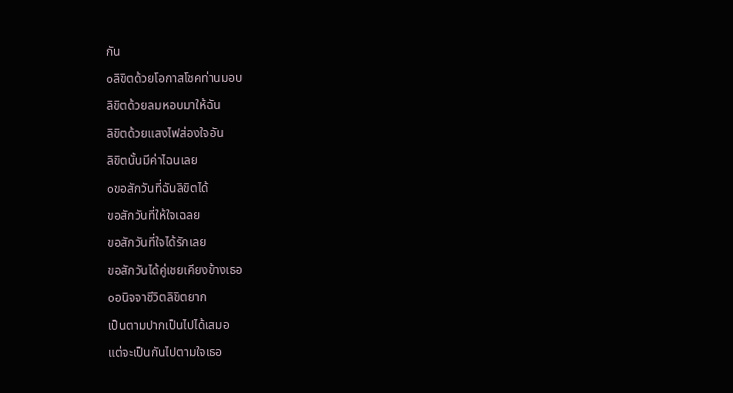กัน
๐ลิขิตด้วยโอกาสโชคท่านมอบ
ลิขิตด้วยลมหอบมาให้ฉัน
ลิขิตด้วยแสงไฟส่องใจอัน
ลิขิตนั้นมีค่าไฉนเลย
๐ขอสักวันที่ฉันลิขิตได้
ขอสักวันที่ให้ใจเฉลย
ขอสักวันที่ใจได้รักเลย
ขอสักวันได้คู่เชยเคียงข้างเธอ
๐อนิจจาชีวิตลิขิตยาก
เป็นตามปากเป็นไปได้เสมอ
แต่จะเป็นกันไปตามใจเธอ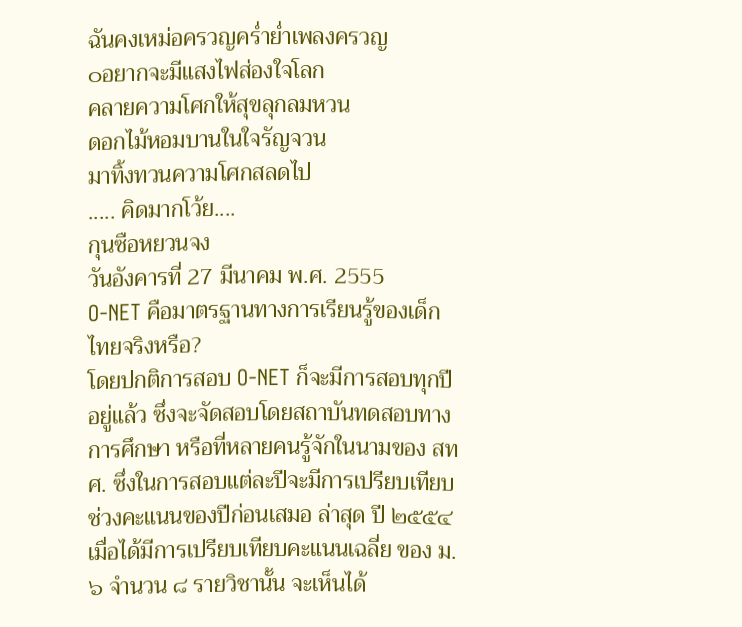ฉันคงเหม่อครวญคร่ำย่ำเพลงครวญ
๐อยากจะมีแสงไฟส่องใจโลก
คลายความโศกให้สุขลุกลมหวน
ดอกไม้หอมบานในใจรัญจวน
มาทิ้งทวนความโศกสลดไป
..... คิดมากโว้ย....
กุนซือหยวนจง
วันอังคารที่ 27 มีนาคม พ.ศ. 2555
O-NET คือมาตรฐานทางการเรียนรู้ของเด็กไทยจริงหรือ?
โดยปกติการสอบ O-NET ก็จะมีการสอบทุกปีอยู่แล้ว ซึ่งจะจัดสอบโดยสถาบันทดสอบทางการศึกษา หรือที่หลายคนรู้จักในนามของ สทศ. ซึ่งในการสอบแต่ละปีจะมีการเปรียบเทียบช่วงคะแนนของปีก่อนเสมอ ล่าสุด ปี ๒๕๕๔ เมื่อได้มีการเปรียบเทียบคะแนนเฉลี่ย ของ ม.๖ จำนวน ๘ รายวิชานั้น จะเห็นได้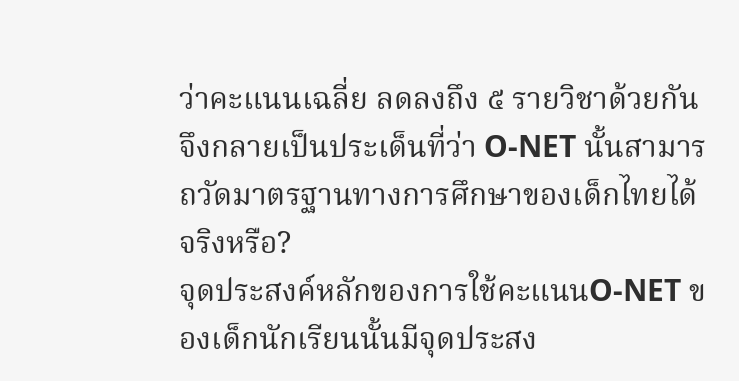ว่าคะแนนเฉลี่ย ลดลงถึง ๕ รายวิชาด้วยกัน จึงกลายเป็นประเด็นที่ว่า O-NET นั้นสามารถวัดมาตรฐานทางการศึกษาของเด็กไทยได้จริงหรือ?
จุดประสงค์หลักของการใช้คะแนนO-NET ของเด็กนักเรียนนั้นมีจุดประสง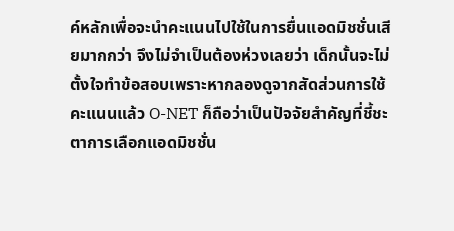ค์หลักเพื่อจะนำคะแนนไปใช้ในการยื่นแอดมิชชั่นเสียมากกว่า จึงไม่จำเป็นต้องห่วงเลยว่า เด็กนั้นจะไม่ตั้งใจทำข้อสอบเพราะหากลองดูจากสัดส่วนการใช้คะแนนแล้ว O-NET ก็ถือว่าเป็นปัจจัยสำคัญที่ชี้ชะตาการเลือกแอดมิชชั่น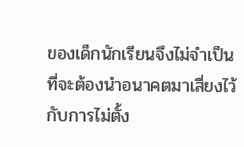ของเด็กนักเรียนจึงไม่จำเป็นที่จะต้องนำอนาคตมาเสี่ยงไว้กับการไม่ตั้ง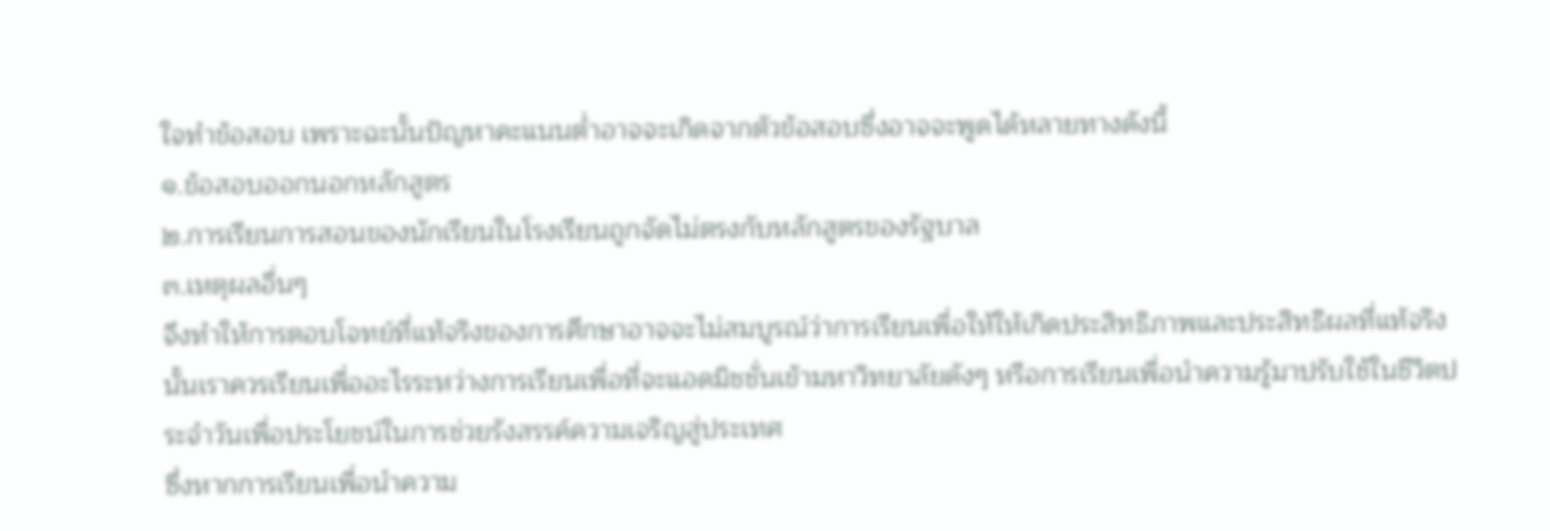ใจทำข้อสอบ เพราะฉะนั้นปัญหาคะแนนต่ำอาจจะเกิดจากตัวข้อสอบซึ่งอาจจะพูดได้หลายทางดังนี้
๑.ข้อสอบออกนอกหลักสูตร
๒.การเรียนการสอนของนักเรียนในโรงเรียนถูกจัดไม่ตรงกับหลักสูตรของรัฐบาล
๓.เหตุผลอื่นๆ
จึงทำให้การตอบโจทย์ที่แท้จริงของการศึกษาอาจจะไม่สมบูรณ์ว่าการเรียนเพื่อให้ให้เกิดประสิทธิภาพและประสิทธิผลที่แท้จริงนั้นเราควรเรียนเพื่ออะไรระหว่างการเรียนเพื่อที่จะแอดมิชชั่นเข้ามหาวิทยาลัยดังๆ หรือการเรียนเพื่อนำความรู้มาปรับใช้ในชีวิตประจำวันเพื่อประโยชน์ในการช่วยรังสรรค์ความเจริญสู่ประเทศ
ซึ่งหากการเรียนเพื่อนำความ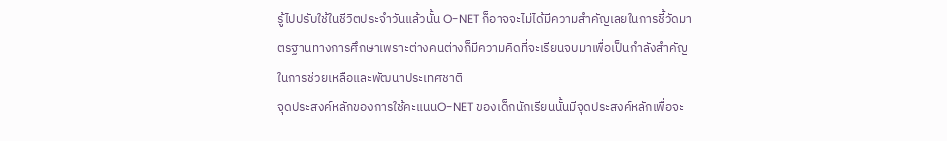รู้ไปปรับใช้ในชีวิตประจำวันแล้วนั้น O-NET ก็อาจจะไม่ได้มีความสำคัญเลยในการชี้วัดมาตรฐานทางการศึกษาเพราะต่างคนต่างก็มีความคิดที่จะเรียนจบมาเพื่อเป็นกำลังสำคัญในการช่วยเหลือและพัฒนาประเทศชาติ
จุดประสงค์หลักของการใช้คะแนนO-NET ของเด็กนักเรียนนั้นมีจุดประสงค์หลักเพื่อจะ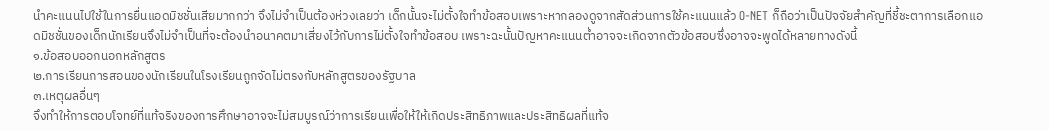นำคะแนนไปใช้ในการยื่นแอดมิชชั่นเสียมากกว่า จึงไม่จำเป็นต้องห่วงเลยว่า เด็กนั้นจะไม่ตั้งใจทำข้อสอบเพราะหากลองดูจากสัดส่วนการใช้คะแนนแล้ว O-NET ก็ถือว่าเป็นปัจจัยสำคัญที่ชี้ชะตาการเลือกแอดมิชชั่นของเด็กนักเรียนจึงไม่จำเป็นที่จะต้องนำอนาคตมาเสี่ยงไว้กับการไม่ตั้งใจทำข้อสอบ เพราะฉะนั้นปัญหาคะแนนต่ำอาจจะเกิดจากตัวข้อสอบซึ่งอาจจะพูดได้หลายทางดังนี้
๑.ข้อสอบออกนอกหลักสูตร
๒.การเรียนการสอนของนักเรียนในโรงเรียนถูกจัดไม่ตรงกับหลักสูตรของรัฐบาล
๓.เหตุผลอื่นๆ
จึงทำให้การตอบโจทย์ที่แท้จริงของการศึกษาอาจจะไม่สมบูรณ์ว่าการเรียนเพื่อให้ให้เกิดประสิทธิภาพและประสิทธิผลที่แท้จ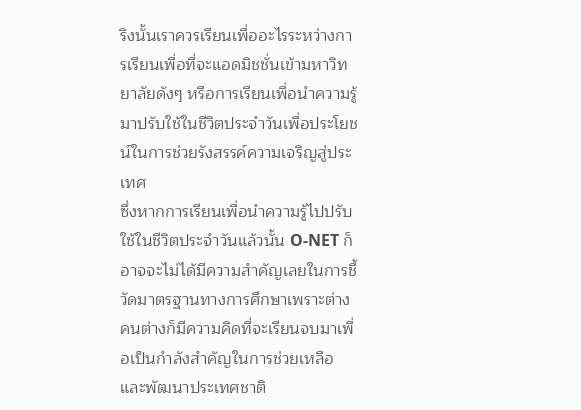ริงนั้นเราควรเรียนเพื่ออะไรระหว่างการเรียนเพื่อที่จะแอดมิชชั่นเข้ามหาวิทยาลัยดังๆ หรือการเรียนเพื่อนำความรู้มาปรับใช้ในชีวิตประจำวันเพื่อประโยชน์ในการช่วยรังสรรค์ความเจริญสู่ประเทศ
ซึ่งหากการเรียนเพื่อนำความรู้ไปปรับใช้ในชีวิตประจำวันแล้วนั้น O-NET ก็อาจจะไม่ได้มีความสำคัญเลยในการชี้วัดมาตรฐานทางการศึกษาเพราะต่างคนต่างก็มีความคิดที่จะเรียนจบมาเพื่อเป็นกำลังสำคัญในการช่วยเหลือและพัฒนาประเทศชาติ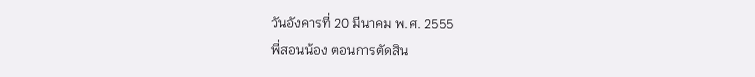วันอังคารที่ 20 มีนาคม พ.ศ. 2555
พี่สอนน้อง ตอนการตัดสิน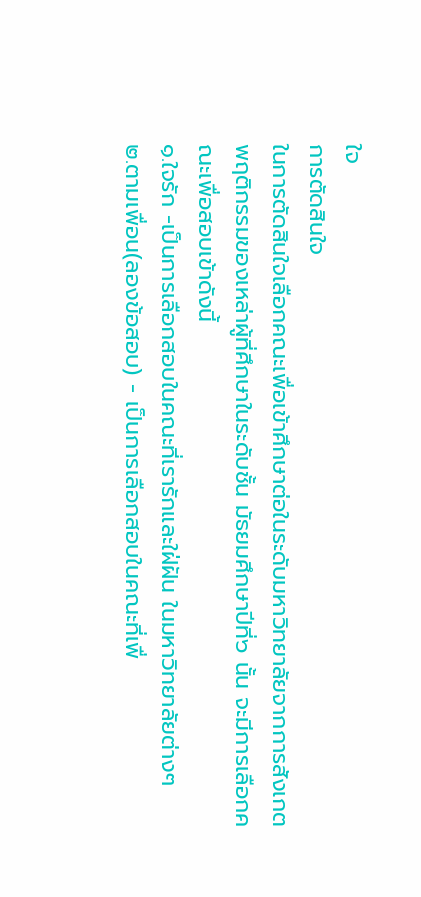ใจ
การตัดสินใจ
ในการตัดสินใจเลือกคณะเพื่อเข้าศึกษาต่อในระดับมหาวิทยาลัยจากการสังเกตพฤติกรรมของเหล่าผู้ที่ศึกษาในระดับชั้น มัธยมศึกษาปีที่๖ นั้น จะมีการเลือกคณะเพื่อสอบเข้าดังนี้
๑.ใจรัก -เป็นการเลือกสอบในคณะที่เรารักและใฝ่ฝัน ในมหาวิทยาลัยต่างๆ
๒.ตามเพื่อน(ลองข้อสอบ) - เป็นการเลือกสอบในคณะที่เพื่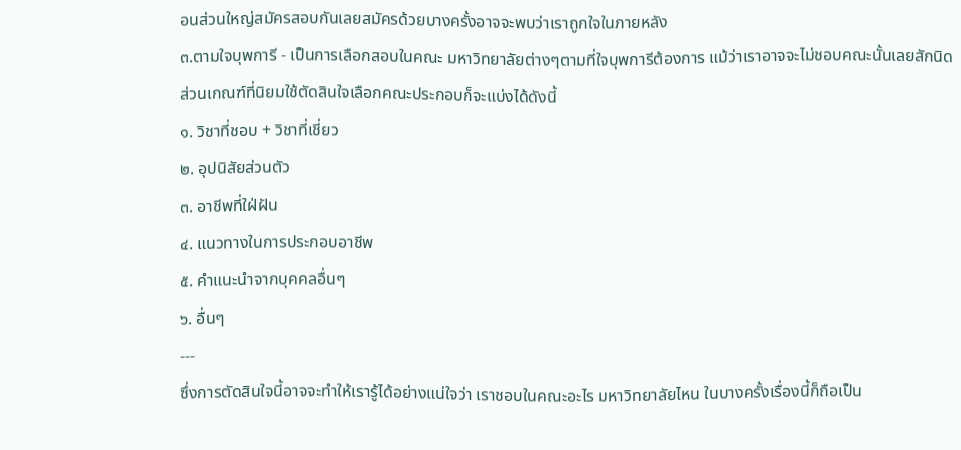อนส่วนใหญ่สมัครสอบกันเลยสมัครด้วยบางครั้งอาจจะพบว่าเราถูกใจในภายหลัง
๓.ตามใจบุพการี - เป็นการเลือกสอบในคณะ มหาวิทยาลัยต่างๆตามที่ใจบุพการีต้องการ แม้ว่าเราอาจจะไม่ชอบคณะนั้นเลยสักนิด
ส่วนเกณฑ์ที่นิยมใช้ตัดสินใจเลือกคณะประกอบก็จะแบ่งได้ดังนี้
๑. วิชาที่ชอบ + วิชาที่เชี่ยว
๒. อุปนิสัยส่วนตัว
๓. อาชีพที่ใฝ่ฝัน
๔. แนวทางในการประกอบอาชีพ
๕. คำแนะนำจากบุคคลอื่นๆ
๖. อื่นๆ
---
ซึ่งการตัดสินใจนี้อาจจะทำให้เรารู้ได้อย่างแน่ใจว่า เราชอบในคณะอะไร มหาวิทยาลัยไหน ในบางครั้งเรื่องนี้ก็ถือเป็น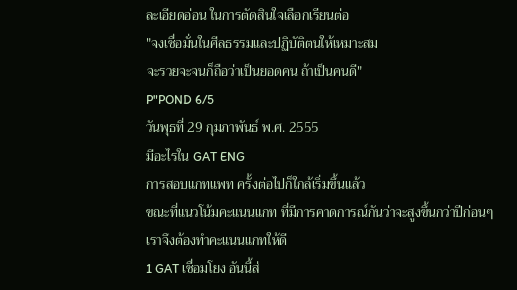ละเอียดอ่อน ในการตัดสินใจเลือกเรียนต่อ
"จงเชื่อมั่นในศีลธรรมและปฏิบัติตนให้เหมาะสม
จะรวยจะจนก็ถือว่าเป็นยอดคน ถ้าเป็นคนดี"
P"POND 6/5
วันพุธที่ 29 กุมภาพันธ์ พ.ศ. 2555
มีอะไรใน GAT ENG
การสอบแกทแพท ครั้งต่อไปก็ใกล้เริ่มขึ้นแล้ว
ขณะที่แนวโน้มคะแนนแกท ที่มีการคาดการณ์กันว่าจะสูงขึ้นกว่าปีก่อนๆ
เราจึงต้องทำคะแนนแกทให้ดี
1 GAT เชื่อมโยง อันนี้ส่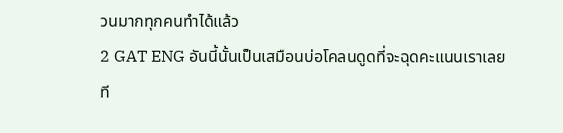วนมากทุกคนทำได้แล้ว
2 GAT ENG อันนี้นั้นเป็นเสมือนบ่อโคลนดูดที่จะฉุดคะแนนเราเลยที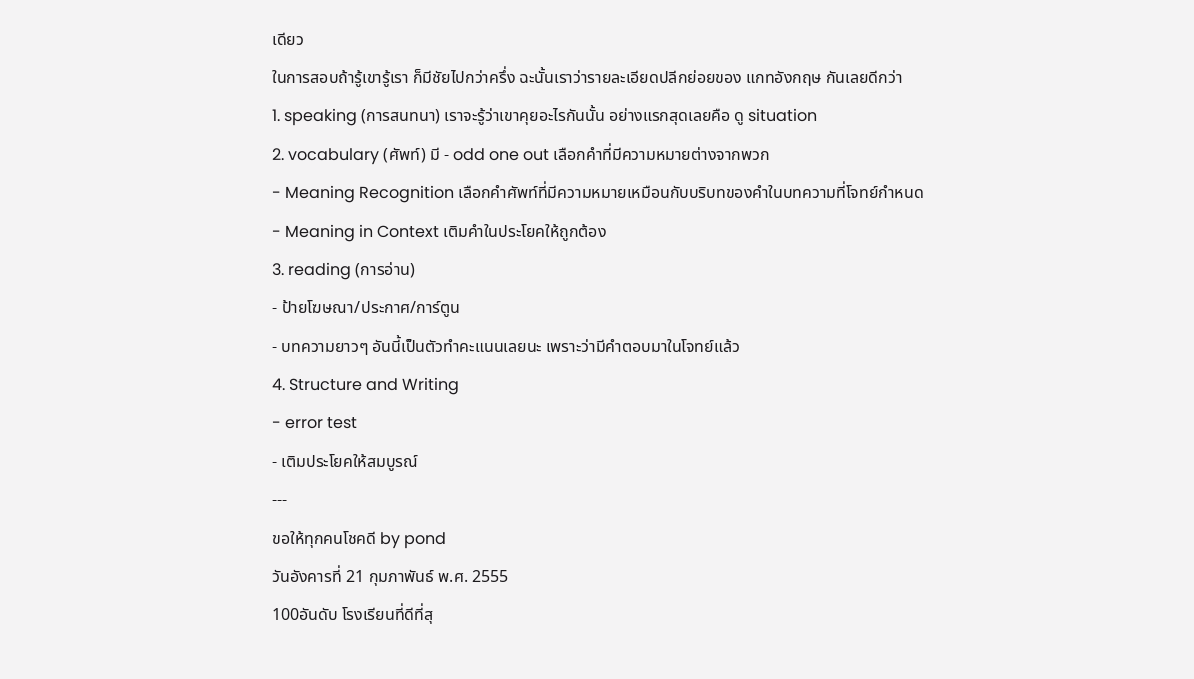เดียว
ในการสอบถ้ารู้เขารู้เรา ก็มีชัยไปกว่าครึ่ง ฉะนั้นเราว่ารายละเอียดปลีกย่อยของ แกทอังกฤษ กันเลยดีกว่า
1. speaking (การสนทนา) เราจะรู้ว่าเขาคุยอะไรกันนั้น อย่างแรกสุดเลยคือ ดู situation
2. vocabulary (ศัพท์) มี - odd one out เลือกคำที่มีความหมายต่างจากพวก
- Meaning Recognition เลือกคำศัพท์ที่มีความหมายเหมือนกับบริบทของคำในบทความที่โจทย์กำหนด
- Meaning in Context เติมคำในประโยคให้ถูกต้อง
3. reading (การอ่าน)
- ป้ายโฆษณา/ประกาศ/การ์ตูน
- บทความยาวๆ อันนี้เป็นตัวทำคะแนนเลยนะ เพราะว่ามีคำตอบมาในโจทย์แล้ว
4. Structure and Writing
- error test
- เติมประโยคให้สมบูรณ์
---
ขอให้ทุกคนโชคดี by pond
วันอังคารที่ 21 กุมภาพันธ์ พ.ศ. 2555
100อันดับ โรงเรียนที่ดีที่สุ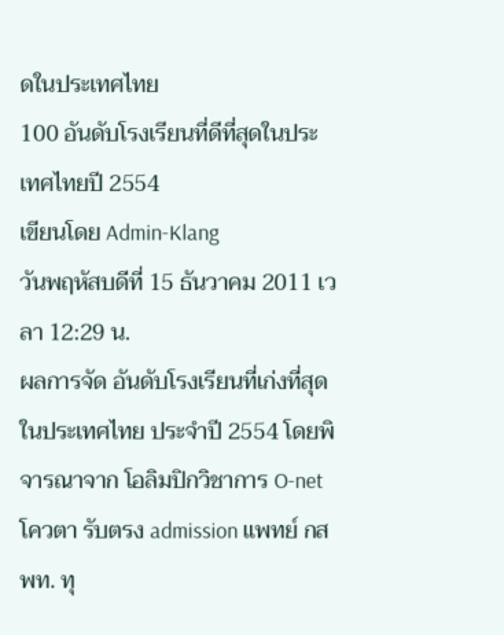ดในประเทศไทย
100 อันดับโรงเรียนที่ดีที่สุดในประเทศไทยปี 2554
เขียนโดย Admin-Klang
วันพฤหัสบดีที่ 15 ธันวาคม 2011 เวลา 12:29 น.
ผลการจัด อันดับโรงเรียนที่เก่งที่สุดในประเทศไทย ประจำปี 2554 โดยพิจารณาจาก โอลิมปิกวิชาการ O-net โควตา รับตรง admission แพทย์ กสพท. ทุ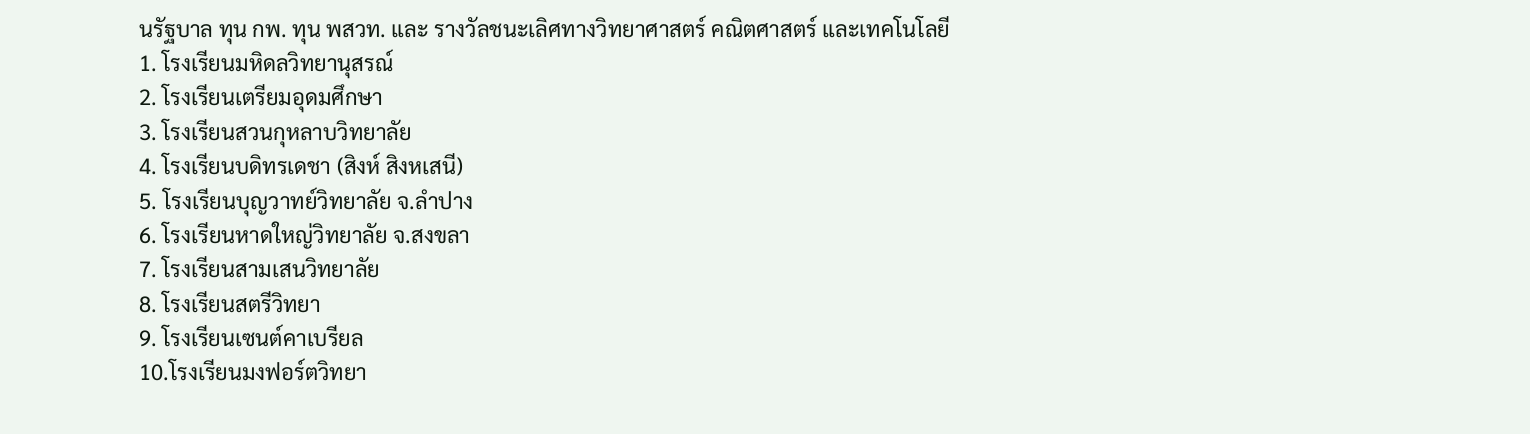นรัฐบาล ทุน กพ. ทุน พสวท. และ รางวัลชนะเลิศทางวิทยาศาสตร์ คณิตศาสตร์ และเทคโนโลยี
1. โรงเรียนมหิดลวิทยานุสรณ์
2. โรงเรียนเตรียมอุดมศึกษา
3. โรงเรียนสวนกุหลาบวิทยาลัย
4. โรงเรียนบดิทรเดชา (สิงห์ สิงหเสนี)
5. โรงเรียนบุญวาทย์วิทยาลัย จ.ลำปาง
6. โรงเรียนหาดใหญ่วิทยาลัย จ.สงขลา
7. โรงเรียนสามเสนวิทยาลัย
8. โรงเรียนสตรีวิทยา
9. โรงเรียนเซนต์คาเบรียล
10.โรงเรียนมงฟอร์ตวิทยา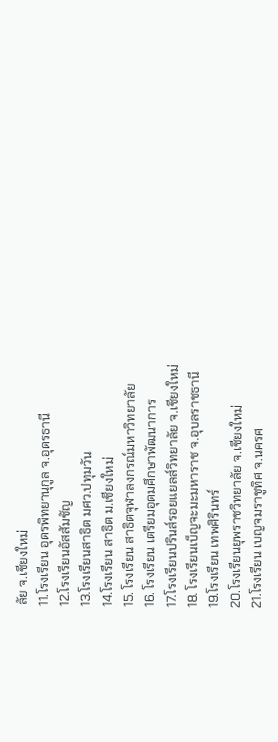ลัย จ.เชียงใหม่
11.โรงเรียน อุดรพิทยานุกูล จ.อุดรธานี
12.โรงเรียนอัสสัมชัญ
13.โรงเรียนสาธิต มศว.ปทุมวัน
14.โรงเรียน สาธิต ม.เชียงใหม่
15. โรงเรียน สาธิตจุฬาลงกรณ์มหาวิทยาลัย
16. โรงเรียน เตรียมอุดมศึกษาพัฒนาการ
17.โรงเรียนปรินส์รอยแยลส์วิทยาลัย จ.เชียงใหม่
18. โรงเรียนเบ็ญจะมะมหาราช จ.อุบลราชธานี
19.โรงเรียน เทพศิรินทร์
20.โรงเรียนยุพราชวิทยาลัย จ.เชียงใหม่
21.โรงเรียน เบญจมราชูทิศ จ.นครศ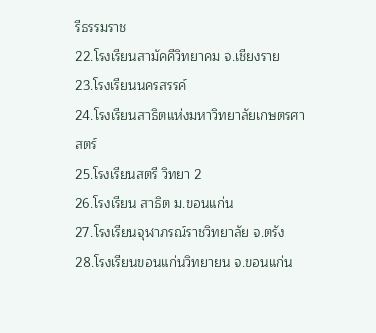รีธรรมราช
22.โรงเรียนสามัคคีวิทยาคม จ.เชียงราย
23.โรงเรียนนครสรรค์
24.โรงเรียนสาธิตแห่งมหาวิทยาลัยเกษตรศาสตร์
25.โรงเรียนสตรี วิทยา 2
26.โรงเรียน สาธิต ม.ขอนแก่น
27.โรงเรียนจุฬาภรณ์ราชวิทยาลัย จ.ตรัง
28.โรงเรียนขอนแก่นวิทยายน จ.ขอนแก่น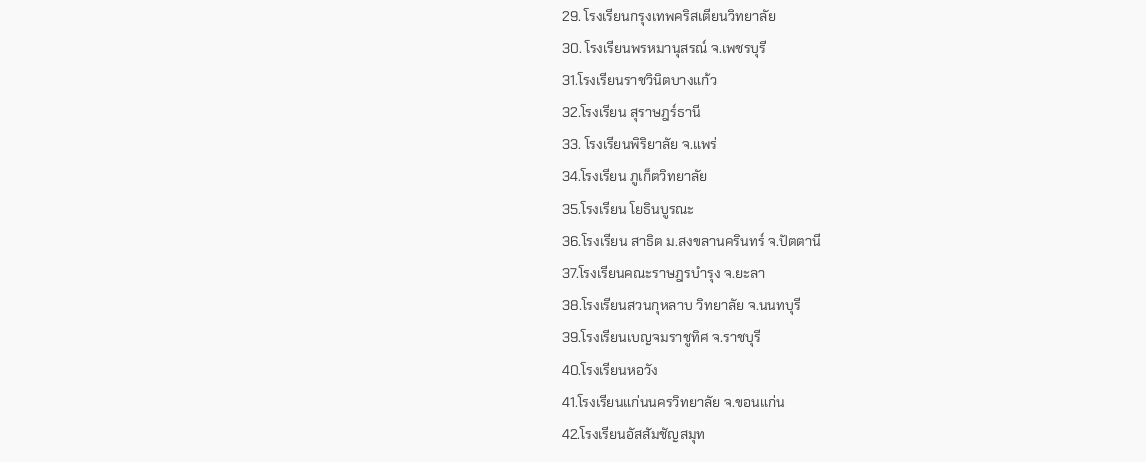29. โรงเรียนกรุงเทพคริสเตียนวิทยาลัย
30. โรงเรียนพรหมานุสรณ์ จ.เพชรบุรี
31.โรงเรียนราชวินิตบางแก้ว
32.โรงเรียน สุราษฎร์ธานี
33. โรงเรียนพิริยาลัย จ.แพร่
34.โรงเรียน ภูเก็ตวิทยาลัย
35.โรงเรียน โยธินบูรณะ
36.โรงเรียน สาธิต ม.สงขลานครินทร์ จ.ปัตตานี
37.โรงเรียนคณะราษฎรบำรุง จ.ยะลา
38.โรงเรียนสวนกุหลาบ วิทยาลัย จ.นนทบุรี
39.โรงเรียนเบญจมราชูทิศ จ.ราชบุรี
40.โรงเรียนหอวัง
41.โรงเรียนแก่นนครวิทยาลัย จ.ขอนแก่น
42.โรงเรียนอัสสัมชัญสมุท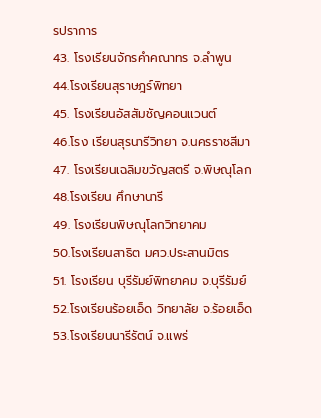รปราการ
43. โรงเรียนจักรคำคณาทร จ.ลำพูน
44.โรงเรียนสุราษฎร์พิทยา
45. โรงเรียนอัสสัมชัญคอนแวนต์
46.โรง เรียนสุรนารีวิทยา จ.นครราชสีมา
47. โรงเรียนเฉลิมขวัญสตรี จ.พิษณุโลก
48.โรงเรียน ศึกษานารี
49. โรงเรียนพิษณุโลกวิทยาคม
50.โรงเรียนสาธิต มศว.ประสานมิตร
51. โรงเรียน บุรีรัมย์พิทยาคม จ.บุรีรัมย์
52.โรงเรียนร้อยเอ็ด วิทยาลัย จ.ร้อยเอ็ด
53.โรงเรียนนารีรัตน์ จ.แพร่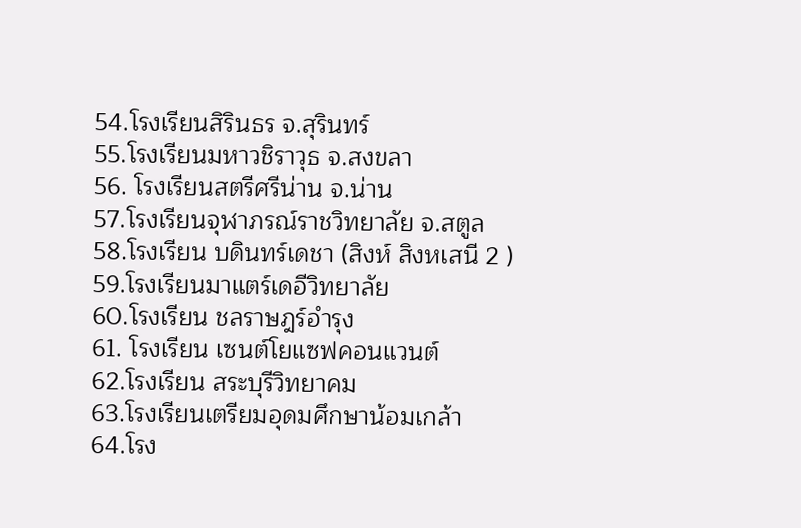54.โรงเรียนสิรินธร จ.สุรินทร์
55.โรงเรียนมหาวชิราวุธ จ.สงขลา
56. โรงเรียนสตรีศรีน่าน จ.น่าน
57.โรงเรียนจุฬาภรณ์ราชวิทยาลัย จ.สตูล
58.โรงเรียน บดินทร์เดชา (สิงห์ สิงหเสนี 2 )
59.โรงเรียนมาแตร์เดอีวิทยาลัย
60.โรงเรียน ชลราษฎร์อำรุง
61. โรงเรียน เซนต์โยแซฟคอนแวนต์
62.โรงเรียน สระบุรีวิทยาคม
63.โรงเรียนเตรียมอุดมศึกษาน้อมเกล้า
64.โรง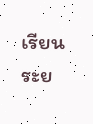เรียน ระย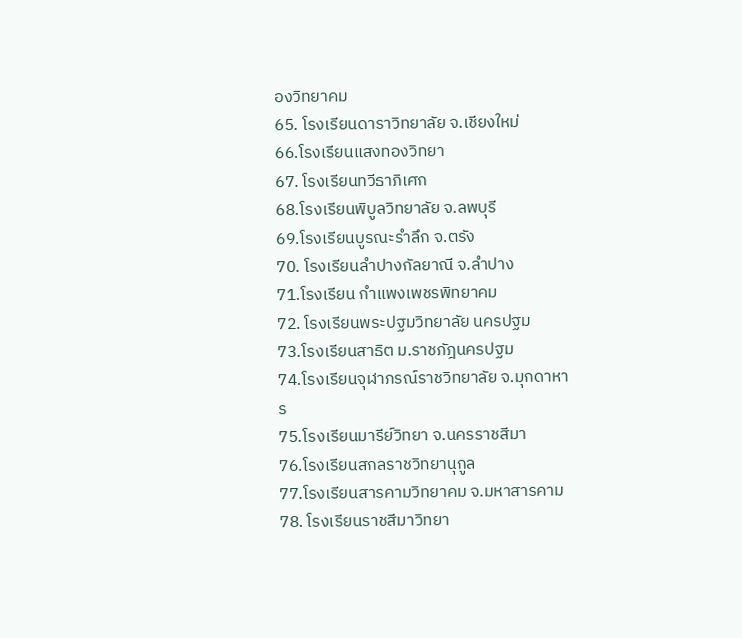องวิทยาคม
65. โรงเรียนดาราวิทยาลัย จ.เชียงใหม่
66.โรงเรียนแสงทองวิทยา
67. โรงเรียนทวีธาภิเศก
68.โรงเรียนพิบูลวิทยาลัย จ.ลพบุรี
69.โรงเรียนบูรณะรำลึก จ.ตรัง
70. โรงเรียนลำปางกัลยาณี จ.ลำปาง
71.โรงเรียน กำแพงเพชรพิทยาคม
72. โรงเรียนพระปฐมวิทยาลัย นครปฐม
73.โรงเรียนสาธิต ม.ราชภัฎนครปฐม
74.โรงเรียนจุฬาภรณ์ราชวิทยาลัย จ.มุกดาหาร
75.โรงเรียนมารีย์วิทยา จ.นครราชสีมา
76.โรงเรียนสกลราชวิทยานุกูล
77.โรงเรียนสารคามวิทยาคม จ.มหาสารคาม
78. โรงเรียนราชสีมาวิทยา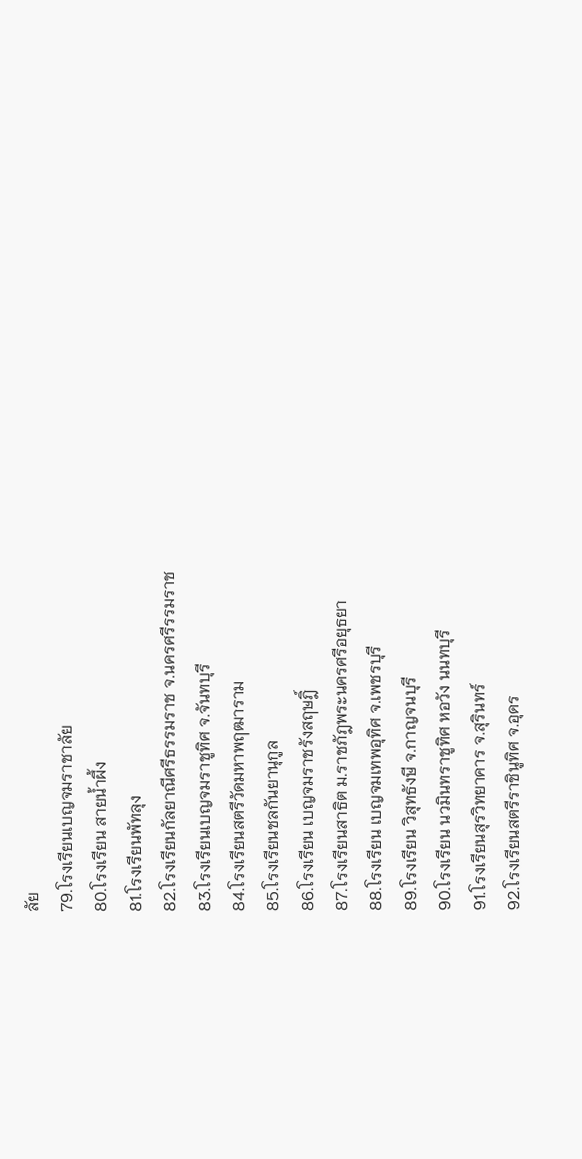ลัย
79.โรงเรียนเบญจมราชาลัย
80.โรงเรียน สายน้ำผึ้ง
81.โรงเรียนพัทลุง
82.โรงเรียนกัลยาณีศรีธรรมราช จ.นครศรีรรมราช
83.โรงเรียนเบญจมราชูทิศ จ.จันทบุรี
84.โรงเรียนสตรีวัดมหาพฤฒาราม
85.โรงเรียนชลกันยานุกูล
86.โรงเรียน เบญจมราชรังสฤษฎิ์
87.โรงเรียนสาธิต ม.ราชภัฎพระนครศรีอยุธยา
88.โรงเรียน เบญจมเทพอุทิศ จ.เพชรบุรี
89.โรงเรียน วิสุทธังษี จ.กาญจนบุรี
90.โรงเรียน นวมินทราชูทิศ หอวัง นนทบุรี
91.โรงเรียนสุรวิทยาคาร จ.สุรินทร์
92.โรงเรียนสตรีราชินูทิศ จ.อุดร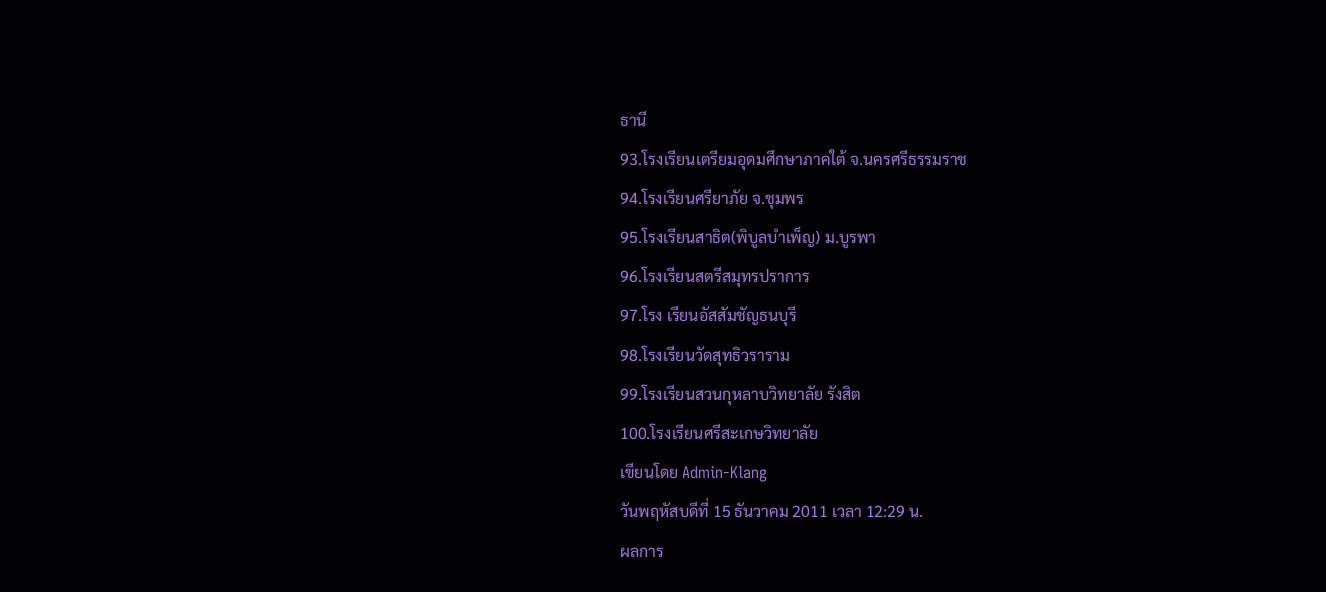ธานี
93.โรงเรียนเตรียมอุดมศึกษาภาคใต้ จ.นครศรีธรรมราช
94.โรงเรียนศรียาภัย จ.ชุมพร
95.โรงเรียนสาธิต(พิบูลบำเพ็ญ) ม.บูรพา
96.โรงเรียนสตรีสมุทรปราการ
97.โรง เรียนอัสสัมชัญธนบุรี
98.โรงเรียนวัดสุทธิวราราม
99.โรงเรียนสวนกุหลาบวิทยาลัย รังสิต
100.โรงเรียนศรีสะเกษวิทยาลัย
เขียนโดย Admin-Klang
วันพฤหัสบดีที่ 15 ธันวาคม 2011 เวลา 12:29 น.
ผลการ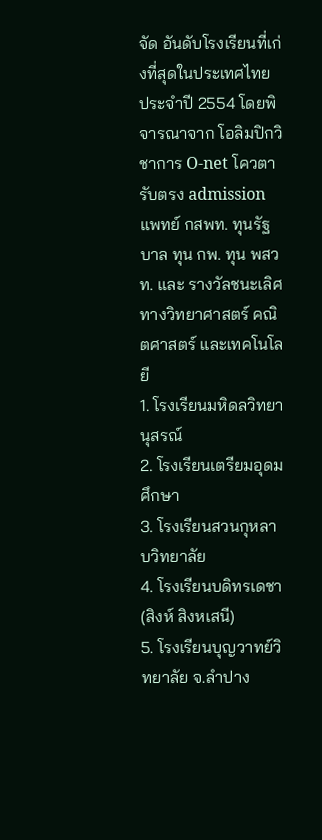จัด อันดับโรงเรียนที่เก่งที่สุดในประเทศไทย ประจำปี 2554 โดยพิจารณาจาก โอลิมปิกวิชาการ O-net โควตา รับตรง admission แพทย์ กสพท. ทุนรัฐบาล ทุน กพ. ทุน พสวท. และ รางวัลชนะเลิศทางวิทยาศาสตร์ คณิตศาสตร์ และเทคโนโลยี
1. โรงเรียนมหิดลวิทยานุสรณ์
2. โรงเรียนเตรียมอุดมศึกษา
3. โรงเรียนสวนกุหลาบวิทยาลัย
4. โรงเรียนบดิทรเดชา (สิงห์ สิงหเสนี)
5. โรงเรียนบุญวาทย์วิทยาลัย จ.ลำปาง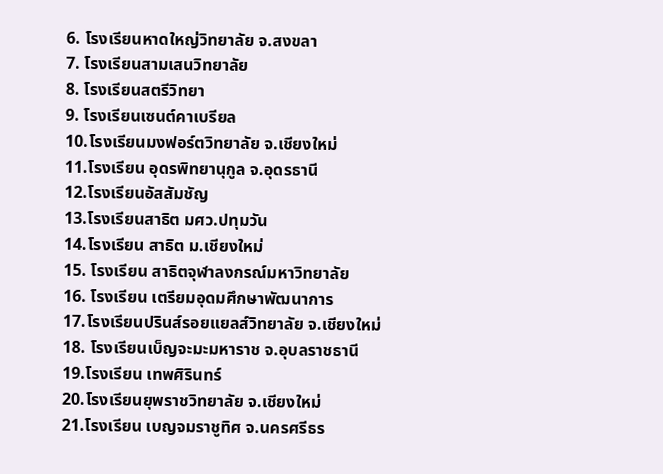6. โรงเรียนหาดใหญ่วิทยาลัย จ.สงขลา
7. โรงเรียนสามเสนวิทยาลัย
8. โรงเรียนสตรีวิทยา
9. โรงเรียนเซนต์คาเบรียล
10.โรงเรียนมงฟอร์ตวิทยาลัย จ.เชียงใหม่
11.โรงเรียน อุดรพิทยานุกูล จ.อุดรธานี
12.โรงเรียนอัสสัมชัญ
13.โรงเรียนสาธิต มศว.ปทุมวัน
14.โรงเรียน สาธิต ม.เชียงใหม่
15. โรงเรียน สาธิตจุฬาลงกรณ์มหาวิทยาลัย
16. โรงเรียน เตรียมอุดมศึกษาพัฒนาการ
17.โรงเรียนปรินส์รอยแยลส์วิทยาลัย จ.เชียงใหม่
18. โรงเรียนเบ็ญจะมะมหาราช จ.อุบลราชธานี
19.โรงเรียน เทพศิรินทร์
20.โรงเรียนยุพราชวิทยาลัย จ.เชียงใหม่
21.โรงเรียน เบญจมราชูทิศ จ.นครศรีธร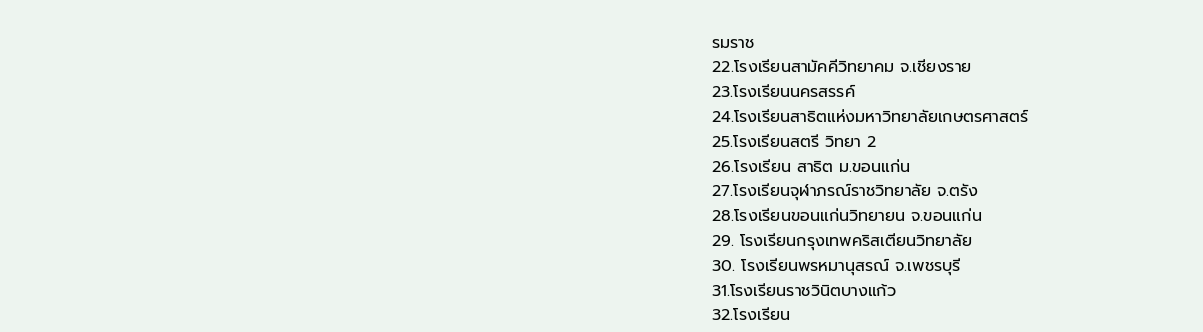รมราช
22.โรงเรียนสามัคคีวิทยาคม จ.เชียงราย
23.โรงเรียนนครสรรค์
24.โรงเรียนสาธิตแห่งมหาวิทยาลัยเกษตรศาสตร์
25.โรงเรียนสตรี วิทยา 2
26.โรงเรียน สาธิต ม.ขอนแก่น
27.โรงเรียนจุฬาภรณ์ราชวิทยาลัย จ.ตรัง
28.โรงเรียนขอนแก่นวิทยายน จ.ขอนแก่น
29. โรงเรียนกรุงเทพคริสเตียนวิทยาลัย
30. โรงเรียนพรหมานุสรณ์ จ.เพชรบุรี
31.โรงเรียนราชวินิตบางแก้ว
32.โรงเรียน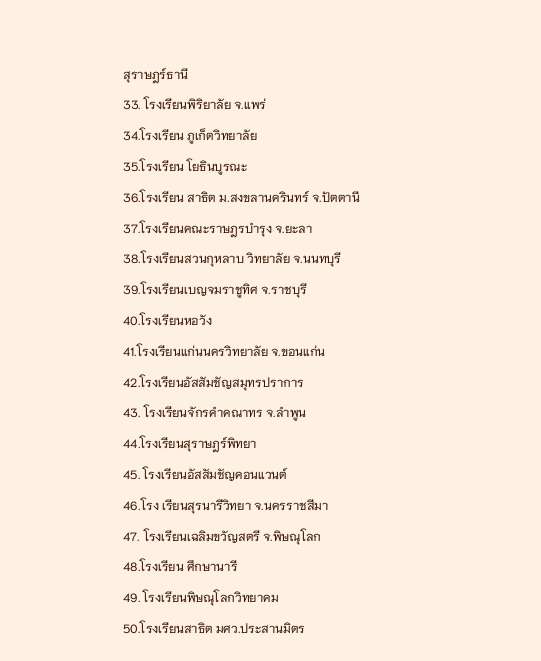สุราษฎร์ธานี
33. โรงเรียนพิริยาลัย จ.แพร่
34.โรงเรียน ภูเก็ตวิทยาลัย
35.โรงเรียน โยธินบูรณะ
36.โรงเรียน สาธิต ม.สงขลานครินทร์ จ.ปัตตานี
37.โรงเรียนคณะราษฎรบำรุง จ.ยะลา
38.โรงเรียนสวนกุหลาบ วิทยาลัย จ.นนทบุรี
39.โรงเรียนเบญจมราชูทิศ จ.ราชบุรี
40.โรงเรียนหอวัง
41.โรงเรียนแก่นนครวิทยาลัย จ.ขอนแก่น
42.โรงเรียนอัสสัมชัญสมุทรปราการ
43. โรงเรียนจักรคำคณาทร จ.ลำพูน
44.โรงเรียนสุราษฎร์พิทยา
45. โรงเรียนอัสสัมชัญคอนแวนต์
46.โรง เรียนสุรนารีวิทยา จ.นครราชสีมา
47. โรงเรียนเฉลิมขวัญสตรี จ.พิษณุโลก
48.โรงเรียน ศึกษานารี
49. โรงเรียนพิษณุโลกวิทยาคม
50.โรงเรียนสาธิต มศว.ประสานมิตร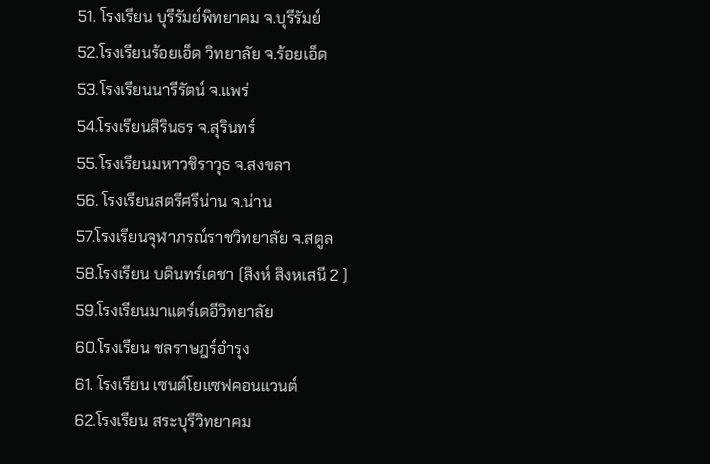51. โรงเรียน บุรีรัมย์พิทยาคม จ.บุรีรัมย์
52.โรงเรียนร้อยเอ็ด วิทยาลัย จ.ร้อยเอ็ด
53.โรงเรียนนารีรัตน์ จ.แพร่
54.โรงเรียนสิรินธร จ.สุรินทร์
55.โรงเรียนมหาวชิราวุธ จ.สงขลา
56. โรงเรียนสตรีศรีน่าน จ.น่าน
57.โรงเรียนจุฬาภรณ์ราชวิทยาลัย จ.สตูล
58.โรงเรียน บดินทร์เดชา (สิงห์ สิงหเสนี 2 )
59.โรงเรียนมาแตร์เดอีวิทยาลัย
60.โรงเรียน ชลราษฎร์อำรุง
61. โรงเรียน เซนต์โยแซฟคอนแวนต์
62.โรงเรียน สระบุรีวิทยาคม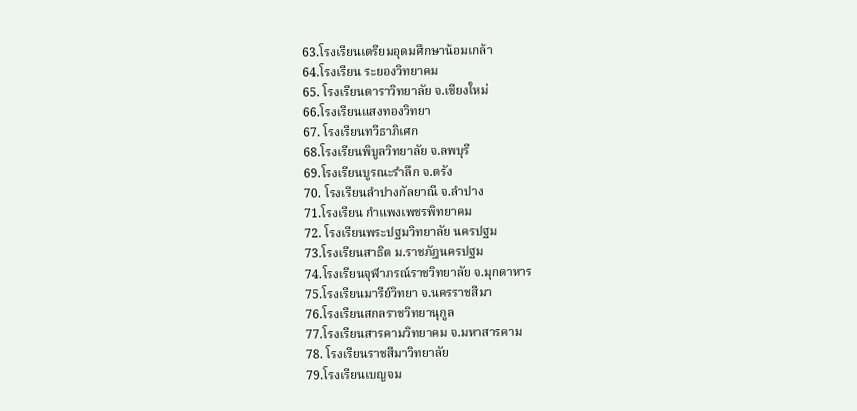63.โรงเรียนเตรียมอุดมศึกษาน้อมเกล้า
64.โรงเรียน ระยองวิทยาคม
65. โรงเรียนดาราวิทยาลัย จ.เชียงใหม่
66.โรงเรียนแสงทองวิทยา
67. โรงเรียนทวีธาภิเศก
68.โรงเรียนพิบูลวิทยาลัย จ.ลพบุรี
69.โรงเรียนบูรณะรำลึก จ.ตรัง
70. โรงเรียนลำปางกัลยาณี จ.ลำปาง
71.โรงเรียน กำแพงเพชรพิทยาคม
72. โรงเรียนพระปฐมวิทยาลัย นครปฐม
73.โรงเรียนสาธิต ม.ราชภัฎนครปฐม
74.โรงเรียนจุฬาภรณ์ราชวิทยาลัย จ.มุกดาหาร
75.โรงเรียนมารีย์วิทยา จ.นครราชสีมา
76.โรงเรียนสกลราชวิทยานุกูล
77.โรงเรียนสารคามวิทยาคม จ.มหาสารคาม
78. โรงเรียนราชสีมาวิทยาลัย
79.โรงเรียนเบญจม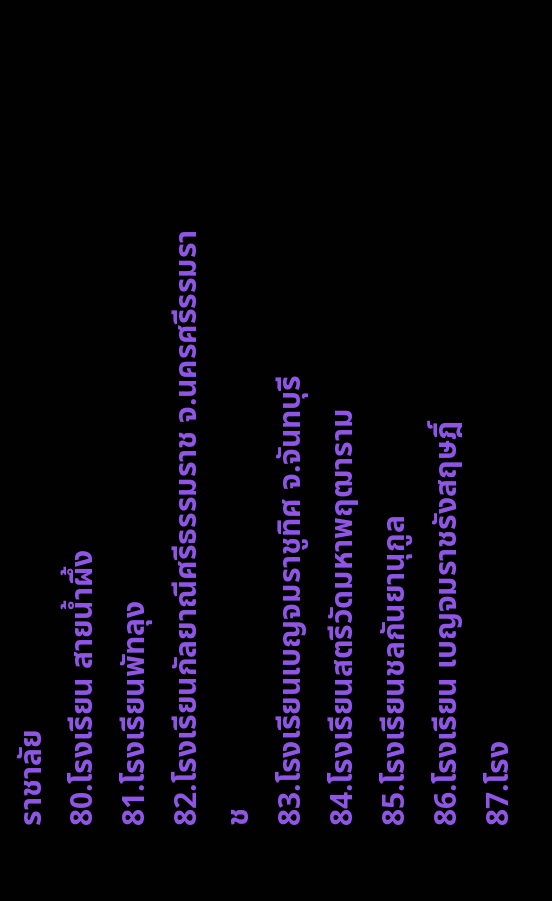ราชาลัย
80.โรงเรียน สายน้ำผึ้ง
81.โรงเรียนพัทลุง
82.โรงเรียนกัลยาณีศรีธรรมราช จ.นครศรีรรมราช
83.โรงเรียนเบญจมราชูทิศ จ.จันทบุรี
84.โรงเรียนสตรีวัดมหาพฤฒาราม
85.โรงเรียนชลกันยานุกูล
86.โรงเรียน เบญจมราชรังสฤษฎิ์
87.โรง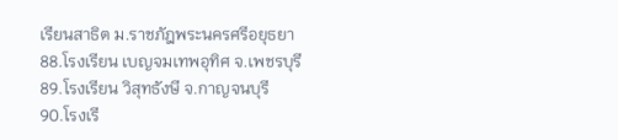เรียนสาธิต ม.ราชภัฎพระนครศรีอยุธยา
88.โรงเรียน เบญจมเทพอุทิศ จ.เพชรบุรี
89.โรงเรียน วิสุทธังษี จ.กาญจนบุรี
90.โรงเรี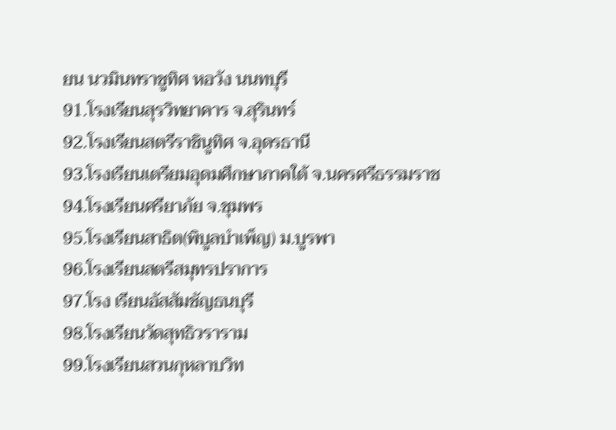ยน นวมินทราชูทิศ หอวัง นนทบุรี
91.โรงเรียนสุรวิทยาคาร จ.สุรินทร์
92.โรงเรียนสตรีราชินูทิศ จ.อุดรธานี
93.โรงเรียนเตรียมอุดมศึกษาภาคใต้ จ.นครศรีธรรมราช
94.โรงเรียนศรียาภัย จ.ชุมพร
95.โรงเรียนสาธิต(พิบูลบำเพ็ญ) ม.บูรพา
96.โรงเรียนสตรีสมุทรปราการ
97.โรง เรียนอัสสัมชัญธนบุรี
98.โรงเรียนวัดสุทธิวราราม
99.โรงเรียนสวนกุหลาบวิท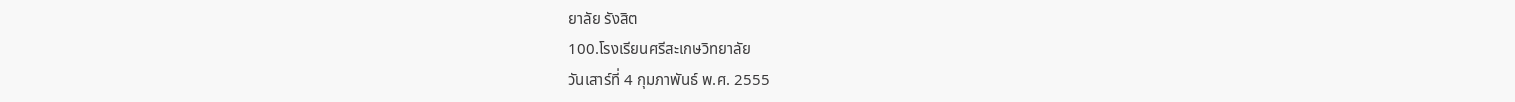ยาลัย รังสิต
100.โรงเรียนศรีสะเกษวิทยาลัย
วันเสาร์ที่ 4 กุมภาพันธ์ พ.ศ. 2555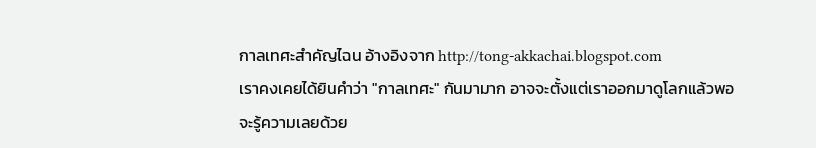กาลเทศะสำคัญไฉน อ้างอิงจาก http://tong-akkachai.blogspot.com
เราคงเคยได้ยินคำว่า "กาลเทศะ" กันมามาก อาจจะตั้งแต่เราออกมาดูโลกแล้วพอจะรู้ความเลยด้วย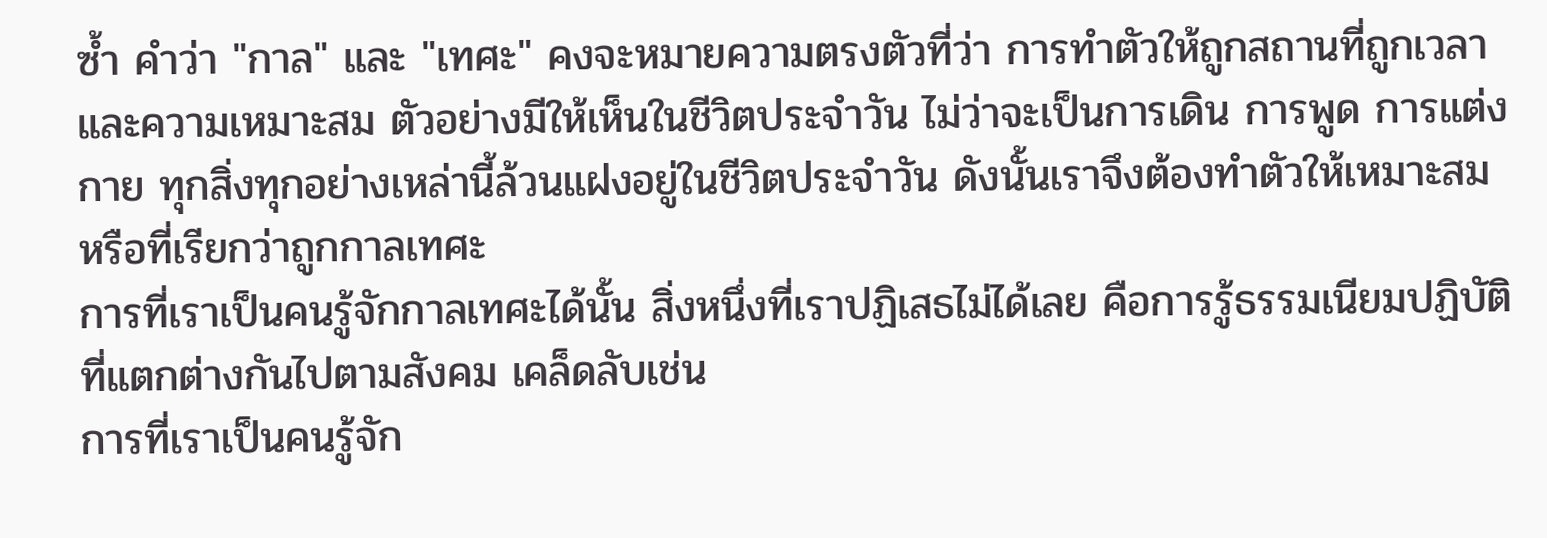ซ้ำ คำว่า "กาล" และ "เทศะ" คงจะหมายความตรงตัวที่ว่า การทำตัวให้ถูกสถานที่ถูกเวลาและความเหมาะสม ตัวอย่างมีให้เห็นในชีวิตประจำวัน ไม่ว่าจะเป็นการเดิน การพูด การแต่งกาย ทุกสิ่งทุกอย่างเหล่านี้ล้วนแฝงอยู่ในชีวิตประจำวัน ดังนั้นเราจึงต้องทำตัวให้เหมาะสม หรือที่เรียกว่าถูกกาลเทศะ
การที่เราเป็นคนรู้จักกาลเทศะได้นั้น สิ่งหนึ่งที่เราปฏิเสธไม่ได้เลย คือการรู้ธรรมเนียมปฏิบัติที่แตกต่างกันไปตามสังคม เคล็ดลับเช่น
การที่เราเป็นคนรู้จัก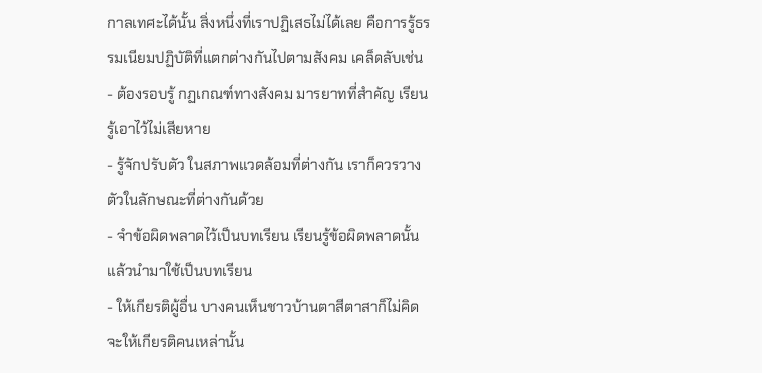กาลเทศะได้นั้น สิ่งหนึ่งที่เราปฏิเสธไม่ได้เลย คือการรู้ธรรมเนียมปฏิบัติที่แตกต่างกันไปตามสังคม เคล็ดลับเช่น
- ต้องรอบรู้ กฏเกณฑ์ทางสังคม มารยาทที่สำคัญ เรียนรู้เอาไว้ไม่เสียหาย
- รู้จักปรับตัว ในสภาพแวดล้อมที่ต่างกัน เราก็ควรวางตัวในลักษณะที่ต่างกันด้วย
- จำข้อผิดพลาดไว้เป็นบทเรียน เรียนรู้ข้อผิดพลาดนั้น แล้วนำมาใช้เป็นบทเรียน
- ให้เกียรติผู้อื่น บางคนเห็นชาวบ้านตาสีตาสาก็ไม่คิดจะให้เกียรติคนเหล่านั้น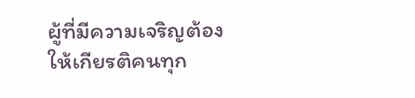ผู้ที่มีความเจริญต้องให้เกียรติคนทุก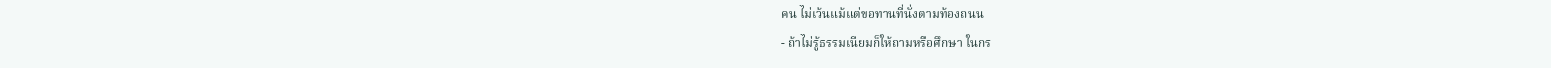คน ไม่เว้นแม้แต่ขอทานที่นั่งตามท้องถนน
- ถ้าไม่รู้ธรรมเนียมก็ให้ถามหรือศึกษา ในกร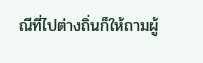ณีที่ไปต่างถิ่นก็ให้ถามผู้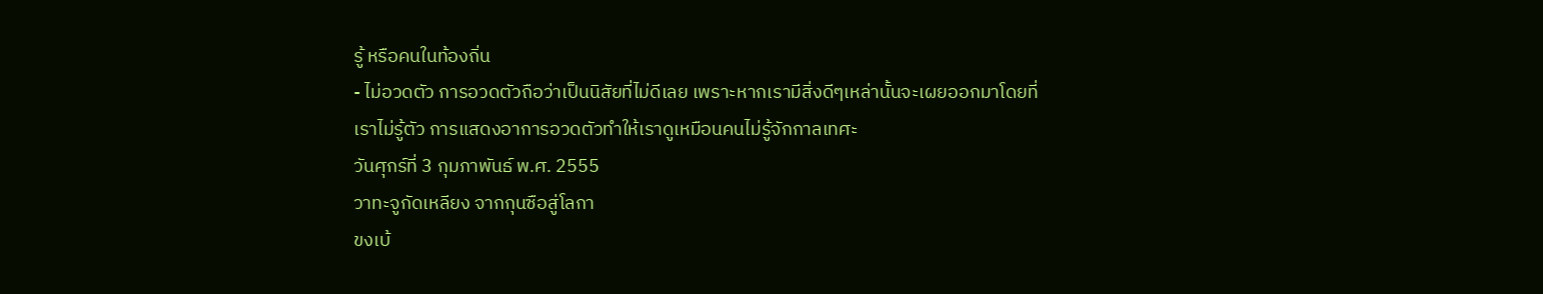รู้ หรือคนในท้องถิ่น
- ไม่อวดตัว การอวดตัวถือว่าเป็นนิสัยที่ไม่ดีเลย เพราะหากเรามีสิ่งดีๆเหล่านั้นจะเผยออกมาโดยที่เราไม่รู้ตัว การแสดงอาการอวดตัวทำให้เราดูเหมือนคนไม่รู้จักกาลเทศะ
วันศุกร์ที่ 3 กุมภาพันธ์ พ.ศ. 2555
วาทะจูกัดเหลียง จากกุนซือสู่โลกา
ขงเบ้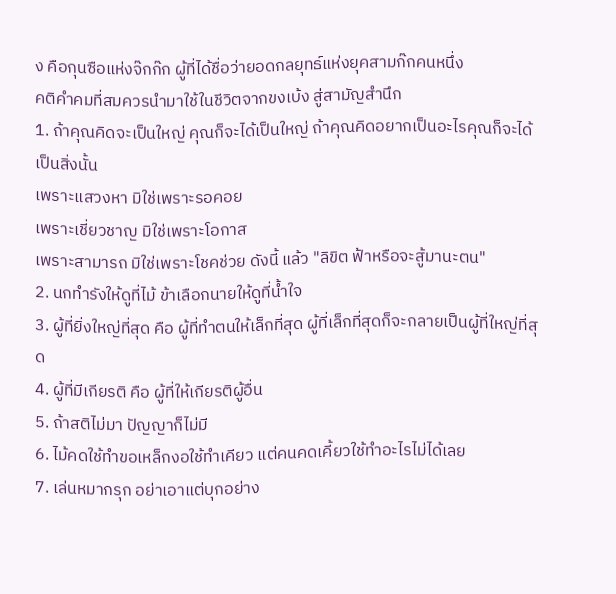ง คือกุนซือแห่งจ๊กก๊ก ผู้ที่ได้ชื่อว่ายอดกลยุทธ์แห่งยุคสามก๊กคนหนึ่ง
คติคำคมที่สมควรนำมาใช้ในชีวิตจากขงเบ้ง สู่สามัญสำนึก
1. ถ้าคุณคิดจะเป็นใหญ่ คุณก็จะได้เป็นใหญ่ ถ้าคุณคิดอยากเป็นอะไรคุณก็จะได้เป็นสิ่งนั้น
เพราะแสวงหา มิใช่เพราะรอคอย
เพราะเชี่ยวชาญ มิใช่เพราะโอกาส
เพราะสามารถ มิใช่เพราะโชคช่วย ดังนี้ แล้ว "ลิขิต ฟ้าหรือจะสู้มานะตน"
2. นกทำรังให้ดูที่ไม้ ข้าเลือกนายให้ดูที่น้ำใจ
3. ผู้ที่ยิ่งใหญ่ที่สุด คือ ผู้ที่ทำตนให้เล็กที่สุด ผู้ที่เล็กที่สุดก็จะกลายเป็นผู้ที่ใหญ่ที่สุด
4. ผู้ที่มีเกียรติ คือ ผู้ที่ให้เกียรติผู้อื่น
5. ถ้าสติไม่มา ปัญญาก็ไม่มี
6. ไม้คดใช้ทำขอเหล็กงอใช้ทำเคียว แต่คนคดเคี้ยวใช้ทำอะไรไม่ได้เลย
7. เล่นหมากรุก อย่าเอาแต่บุกอย่าง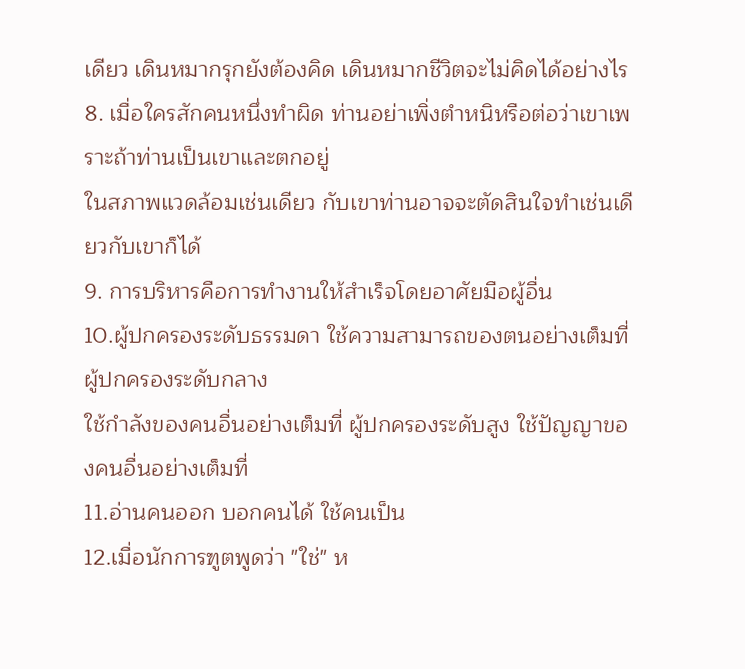เดียว เดินหมากรุกยังต้องคิด เดินหมากชีวิตจะไม่คิดได้อย่างไร
8. เมื่อใครสักคนหนึ่งทำผิด ท่านอย่าเพิ่งตำหนิหรือต่อว่าเขาเพราะถ้าท่านเป็นเขาและตกอยู่
ในสภาพแวดล้อมเช่นเดียว กับเขาท่านอาจจะตัดสินใจทำเช่นเดียวกับเขาก็ได้
9. การบริหารคือการทำงานให้สำเร็จโดยอาศัยมือผู้อื่น
10.ผู้ปกครองระดับธรรมดา ใช้ความสามารถของตนอย่างเต็มที่ ผู้ปกครองระดับกลาง
ใช้กำลังของคนอื่นอย่างเต็มที่ ผู้ปกครองระดับสูง ใช้ปัญญาของคนอื่นอย่างเต็มที่
11.อ่านคนออก บอกคนได้ ใช้คนเป็น
12.เมื่อนักการฑูตพูดว่า "ใช่" ห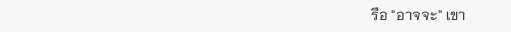รือ "อาจจะ" เขา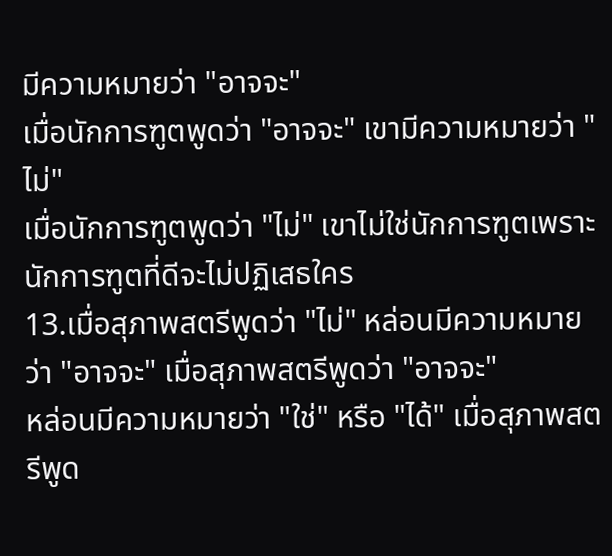มีความหมายว่า "อาจจะ"
เมื่อนักการฑูตพูดว่า "อาจจะ" เขามีความหมายว่า "ไม่"
เมื่อนักการฑูตพูดว่า "ไม่" เขาไม่ใช่นักการฑูตเพราะนักการฑูตที่ดีจะไม่ปฏิเสธใคร
13.เมื่อสุภาพสตรีพูดว่า "ไม่" หล่อนมีความหมายว่า "อาจจะ" เมื่อสุภาพสตรีพูดว่า "อาจจะ"
หล่อนมีความหมายว่า "ใช่" หรือ "ได้" เมื่อสุภาพสตรีพูด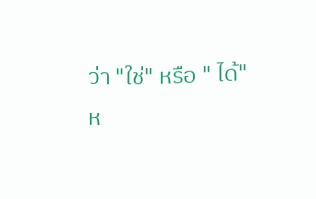ว่า "ใช่" หรือ " ได้"
ห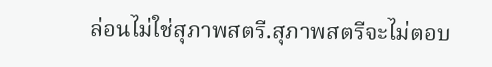ล่อนไม่ใช่สุภาพสตรี.สุภาพสตรีจะไม่ตอบ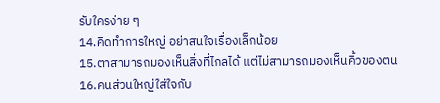รับใครง่าย ๆ
14.คิดทำการใหญ่ อย่าสนใจเรื่องเล็กน้อย
15.ตาสามารถมองเห็นสิ่งที่ไกลได้ แต่ไม่สามารถมองเห็นคิ้วของตน
16.คนส่วนใหญ่ใส่ใจกับ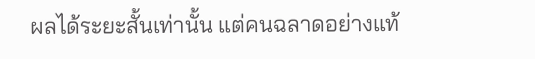ผลได้ระยะสั้นเท่านั้น แต่คนฉลาดอย่างแท้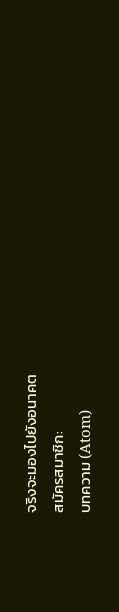จริงจะมองไปยังอนาคต
สมัครสมาชิก:
บทความ (Atom)